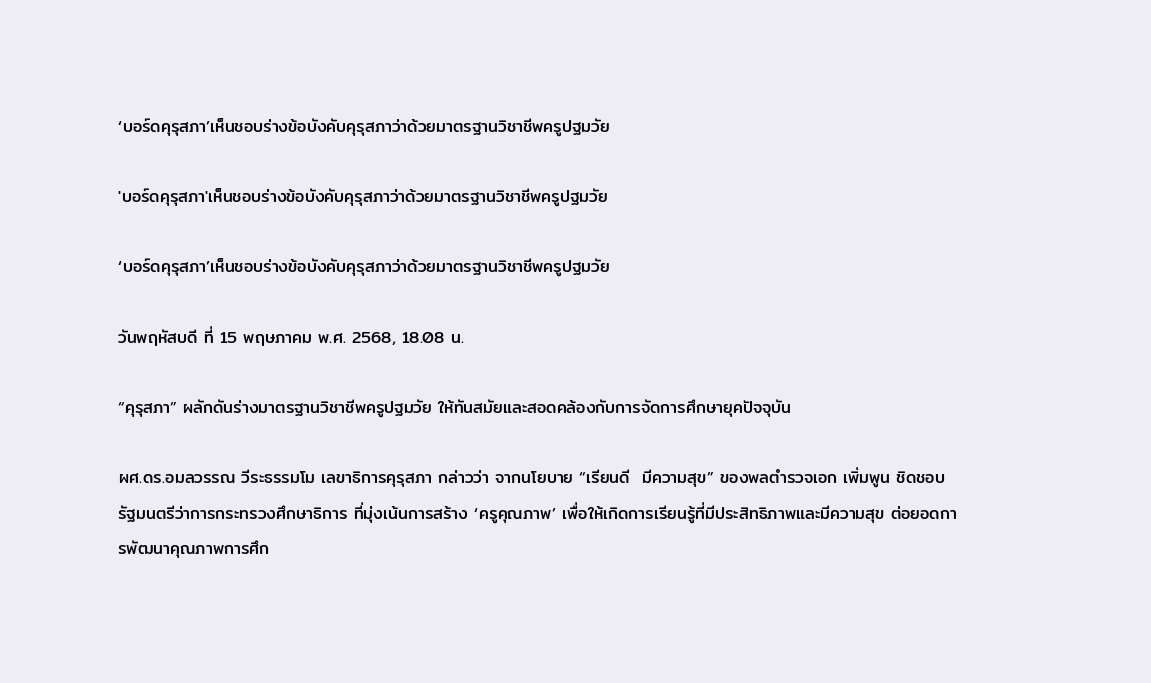‘บอร์ดคุรุสภา’เห็นชอบร่างข้อบังคับคุรุสภาว่าด้วยมาตรฐานวิชาชีพครูปฐมวัย

'บอร์ดคุรุสภา'เห็นชอบร่างข้อบังคับคุรุสภาว่าด้วยมาตรฐานวิชาชีพครูปฐมวัย

‘บอร์ดคุรุสภา’เห็นชอบร่างข้อบังคับคุรุสภาว่าด้วยมาตรฐานวิชาชีพครูปฐมวัย

วันพฤหัสบดี ที่ 15 พฤษภาคม พ.ศ. 2568, 18.08 น.

“คุรุสภา” ผลักดันร่างมาตรฐานวิชาชีพครูปฐมวัย ให้ทันสมัยและสอดคล้องกับการจัดการศึกษายุคปัจจุบัน

ผศ.ดร.อมลวรรณ วีระธรรมโม เลขาธิการคุรุสภา กล่าวว่า จากนโยบาย “เรียนดี  มีความสุข” ของพลตำรวจเอก เพิ่มพูน ชิดชอบ รัฐมนตรีว่าการกระทรวงศึกษาธิการ ที่มุ่งเน้นการสร้าง ‘ครูคุณภาพ’ เพื่อให้เกิดการเรียนรู้ที่มีประสิทธิภาพและมีความสุข ต่อยอดการพัฒนาคุณภาพการศึก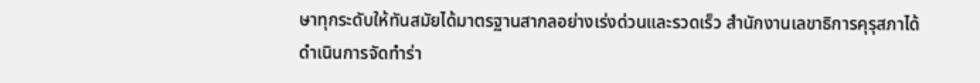ษาทุกระดับให้ทันสมัยได้มาตรฐานสากลอย่างเร่งด่วนและรวดเร็ว สำนักงานเลขาธิการคุรุสภาได้ดำเนินการจัดทำร่า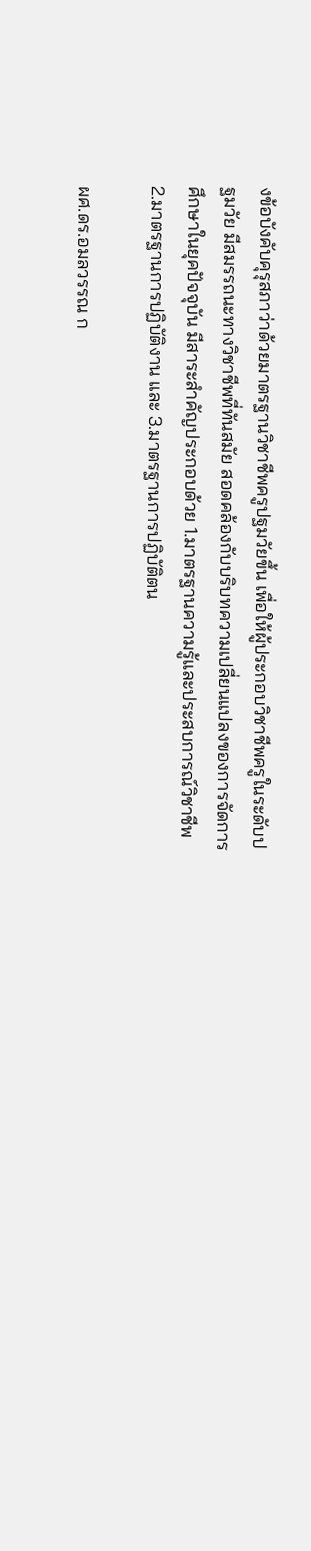งข้อบังคับคุรุสภาว่าด้วยมาตรฐานวิชาชีพครูปฐมวัยขึ้น เพื่อให้ผู้ประกอบวิชาชีพครูในระดับปฐมวัย มีสมรรถนะทางวิชาชีพที่ทันสมัย สอดคล้องกับบริบทความเปลี่ยนแปลงของการจัดการศึกษาในยุคปัจจุบัน มีสาระสำคัญประกอบด้วย 1.มาตรฐานความรู้และประสบการณ์วิชาชีพ 2.มาตรฐานการปฏิบัติงาน และ 3.มาตรฐานการปฏิบัติตน

ผศ.ดร.อมลวรรณ ก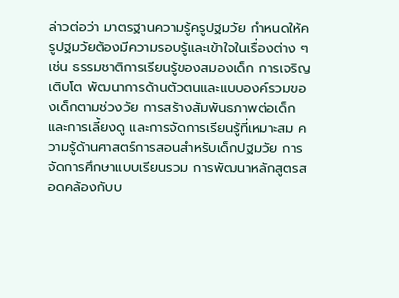ล่าวต่อว่า มาตรฐานความรู้ครูปฐมวัย กำหนดให้ครูปฐมวัยต้องมีความรอบรู้และเข้าใจในเรื่องต่าง ๆ เช่น ธรรมชาติการเรียนรู้ของสมองเด็ก การเจริญเติบโต พัฒนาการด้านตัวตนและแบบองค์รวมของเด็กตามช่วงวัย การสร้างสัมพันธภาพต่อเด็กและการเลี้ยงดู และการจัดการเรียนรู้ที่เหมาะสม ความรู้ด้านศาสตร์การสอนสำหรับเด็กปฐมวัย การจัดการศึกษาแบบเรียนรวม การพัฒนาหลักสูตรสอดคล้องกับบ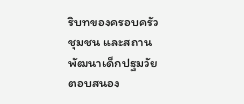ริบทของครอบครัว ชุมชน และสถานพัฒนาเด็กปฐมวัย ตอบสนอง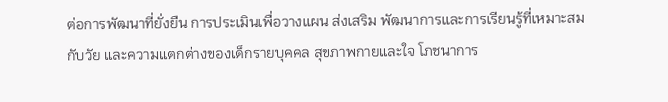ต่อการพัฒนาที่ยั่งยืน การประเมินเพื่อวางแผน ส่งเสริม พัฒนาการและการเรียนรู้ที่เหมาะสมกับวัย และความแตกต่างของเด็กรายบุคคล สุขภาพกายและใจ โภชนาการ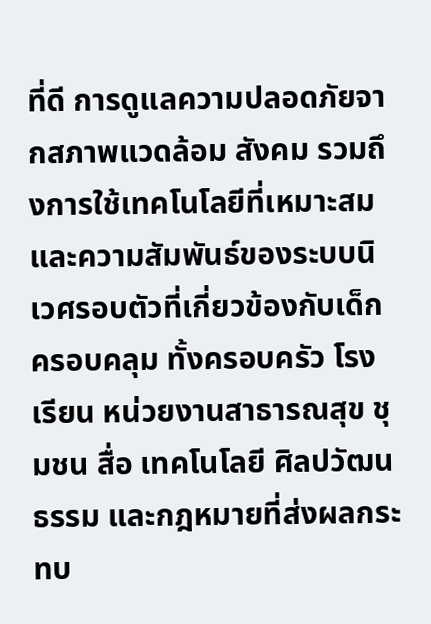ที่ดี การดูแลความปลอดภัยจากสภาพแวดล้อม สังคม รวมถึงการใช้เทคโนโลยีที่เหมาะสม และความสัมพันธ์ของระบบนิเวศรอบตัวที่เกี่ยวข้องกับเด็ก ครอบคลุม ทั้งครอบครัว โรงเรียน หน่วยงานสาธารณสุข ชุมชน สื่อ เทคโนโลยี ศิลปวัฒนธรรม และกฎหมายที่ส่งผลกระทบ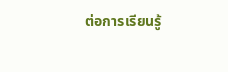ต่อการเรียนรู้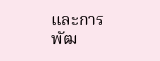และการพัฒ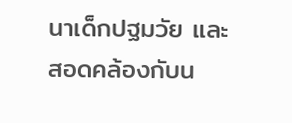นาเด็กปฐมวัย และสอดคล้องกับน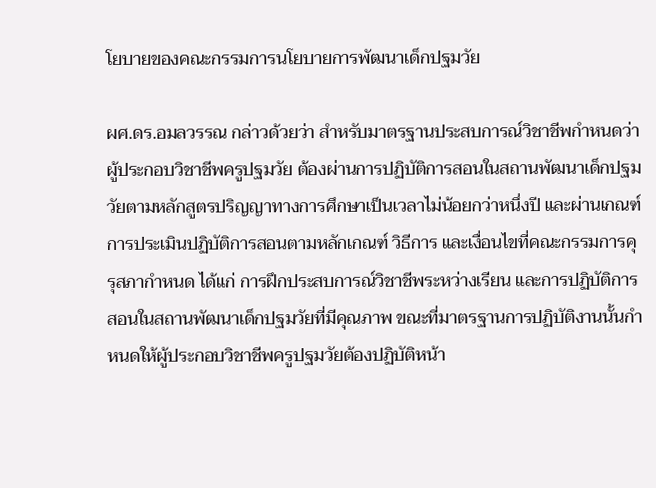โยบายของคณะกรรมการนโยบายการพัฒนาเด็กปฐมวัย

ผศ.ดร.อมลวรรณ กล่าวด้วยว่า สำหรับมาตรฐานประสบการณ์วิชาชีพกำหนดว่า ผู้ประกอบวิชาชีพครูปฐมวัย ต้องผ่านการปฏิบัติการสอนในสถานพัฒนาเด็กปฐมวัยตามหลักสูตรปริญญาทางการศึกษาเป็นเวลาไม่น้อยกว่าหนึ่งปี และผ่านเกณฑ์การประเมินปฏิบัติการสอนตามหลักเกณฑ์ วิธีการ และเงื่อนไขที่คณะกรรมการคุรุสภากำหนด ได้แก่ การฝึกประสบการณ์วิชาชีพระหว่างเรียน และการปฏิบัติการสอนในสถานพัฒนาเด็กปฐมวัยที่มีคุณภาพ ขณะที่มาตรฐานการปฏิบัติงานนั้นกำหนดให้ผู้ประกอบวิชาชีพครูปฐมวัยต้องปฏิบัติหน้า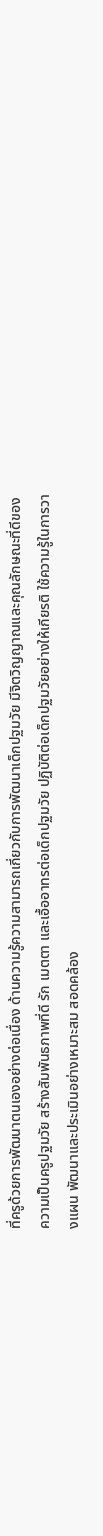ที่ครูด้วยการพัฒนาตนเองอย่างต่อเนื่อง ด้านความรู้ความสามารถเกี่ยวกับการพัฒนาเด็กปฐมวัย มีจิตวิญญาณและคุณลักษณะที่ดีของความเป็นครูปฐมวัย สร้างสัมพันธภาพที่ดี รัก เมตตา และเอื้ออาทรต่อเด็กปฐมวัย ปฏิบัติต่อเด็กปฐมวัยอย่างให้เกียรติ ใช้ความรู้ในการวางแผน พัฒนาและประเมินอย่างเหมาะสม สอดคล้อง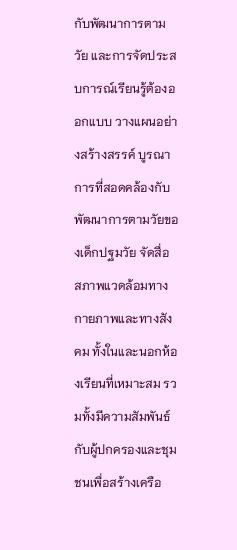กับพัฒนาการตามวัย และการจัดประสบการณ์เรียนรู้ต้องออกแบบ วางแผนอย่างสร้างสรรค์ บูรณาการที่สอดคล้องกับพัฒนาการตามวัยของเด็กปฐมวัย จัดสื่อ สภาพแวดล้อมทางกายภาพและทางสังคม ทั้งในและนอกห้องเรียนที่เหมาะสม รวมทั้งมีความสัมพันธ์กับผู้ปกครองและชุมชนเพื่อสร้างเครือ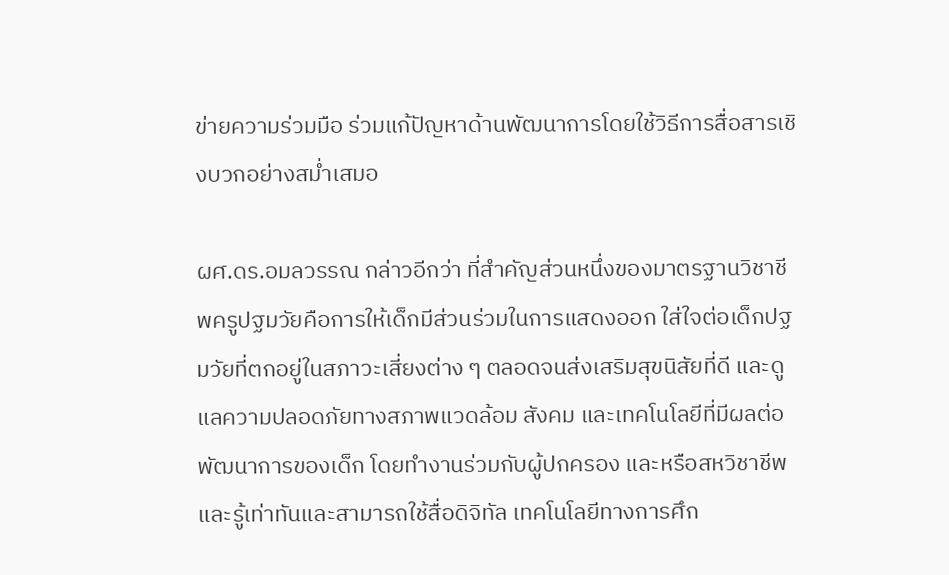ข่ายความร่วมมือ ร่วมแก้ปัญหาด้านพัฒนาการโดยใช้วิธีการสื่อสารเชิงบวกอย่างสม่ำเสมอ

ผศ.ดร.อมลวรรณ กล่าวอีกว่า ที่สำคัญส่วนหนึ่งของมาตรฐานวิชาชีพครูปฐมวัยคือการให้เด็กมีส่วนร่วมในการแสดงออก ใส่ใจต่อเด็กปฐมวัยที่ตกอยู่ในสภาวะเสี่ยงต่าง ๆ ตลอดจนส่งเสริมสุขนิสัยที่ดี และดูแลความปลอดภัยทางสภาพแวดล้อม สังคม และเทคโนโลยีที่มีผลต่อพัฒนาการของเด็ก โดยทำงานร่วมกับผู้ปกครอง และหรือสหวิชาชีพ และรู้เท่าทันและสามารถใช้สื่อดิจิทัล เทคโนโลยีทางการศึก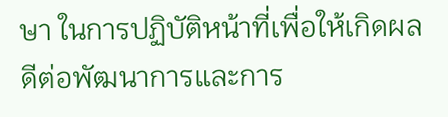ษา ในการปฏิบัติหน้าที่เพื่อให้เกิดผลดีต่อพัฒนาการและการ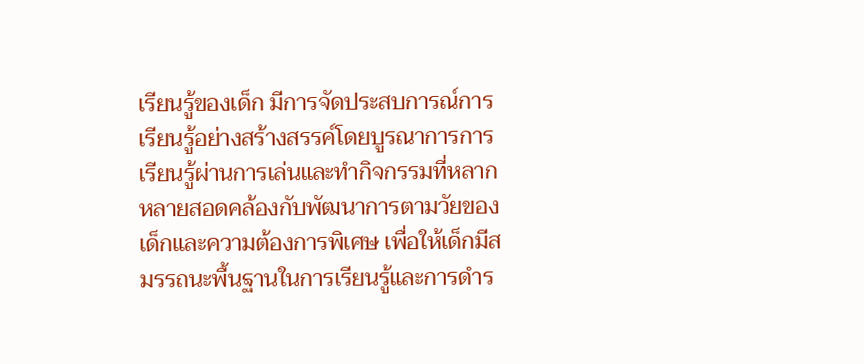เรียนรู้ของเด็ก มีการจัดประสบการณ์การเรียนรู้อย่างสร้างสรรค์โดยบูรณาการการเรียนรู้ผ่านการเล่นและทำกิจกรรมที่หลากหลายสอดคล้องกับพัฒนาการตามวัยของเด็กและความต้องการพิเศษ เพื่อให้เด็กมีสมรรถนะพื้นฐานในการเรียนรู้และการดำร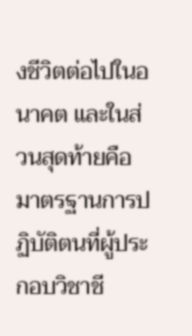งชีวิตต่อไปในอนาคต และในส่วนสุดท้ายคือมาตรฐานการปฏิบัติตนที่ผู้ประกอบวิชาชี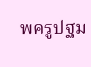พครูปฐม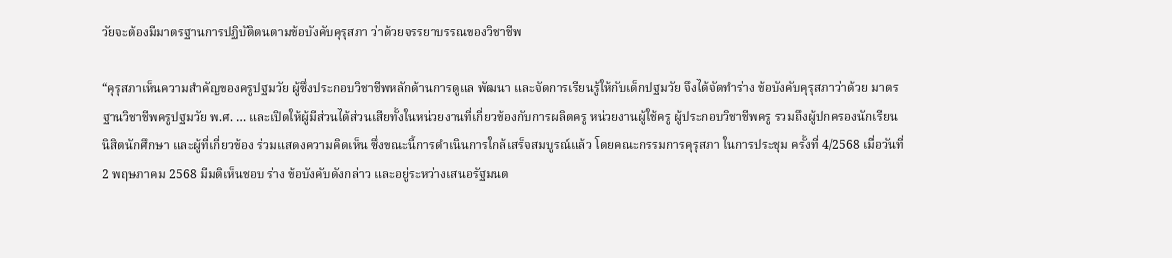วัยจะต้องมีมาตรฐานการปฏิบัติตนตามข้อบังคับคุรุสภา ว่าด้วยจรรยาบรรณของวิชาชีพ

“คุรุสภาเห็นความสำคัญของครูปฐมวัย ผู้ซึ่งประกอบวิชาชีพหลักด้านการดูแล พัฒนา และจัดการเรียนรู้ให้กับเด็กปฐมวัย จึงได้จัดทำร่าง ข้อบังคับคุรุสภาว่าด้วย มาตรฐานวิชาชีพครูปฐมวัย พ.ศ. … และเปิดให้ผู้มีส่วนได้ส่วนเสียทั้งในหน่วยงานที่เกี่ยวข้องกับการผลิตครู หน่วยงานผู้ใช้ครู ผู้ประกอบวิชาชีพครู รวมถึงผู้ปกครองนักเรียน นิสิตนักศึกษา และผู้ที่เกี่ยวข้อง ร่วมแสดงความคิดเห็น ซึ่งขณะนี้การดำเนินการใกล้เสร็จสมบูรณ์แล้ว โดยคณะกรรมการคุรุสภา ในการประชุม ครั้งที่ 4/2568 เมื่อวันที่ 2 พฤษภาคม 2568 มีมติเห็นชอบ ร่าง ข้อบังคับดังกล่าว และอยู่ระหว่างเสนอรัฐมนต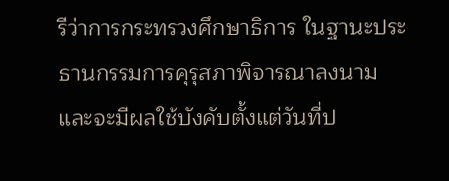รีว่าการกระทรวงศึกษาธิการ ในฐานะประธานกรรมการคุรุสภาพิจารณาลงนาม และจะมีผลใช้บังคับตั้งแต่วันที่ป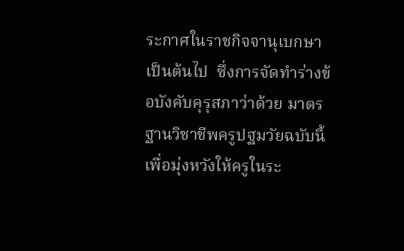ระกาศในราชกิจจานุเบกษาเป็นต้นไป  ซึ่งการจัดทำร่างข้อบังคับคุรุสภาว่าด้วย มาตรฐานวิชาชีพครูปฐมวัยฉบับนี้ เพื่อมุ่งหวังให้ครูในระ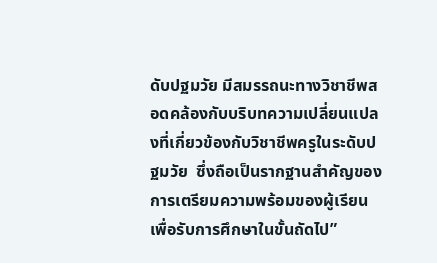ดับปฐมวัย มีสมรรถนะทางวิชาชีพสอดคล้องกับบริบทความเปลี่ยนแปลงที่เกี่ยวข้องกับวิชาชีพครูในระดับปฐมวัย  ซึ่งถือเป็นรากฐานสำคัญของการเตรียมความพร้อมของผู้เรียนเพื่อรับการศึกษาในขั้นถัดไป”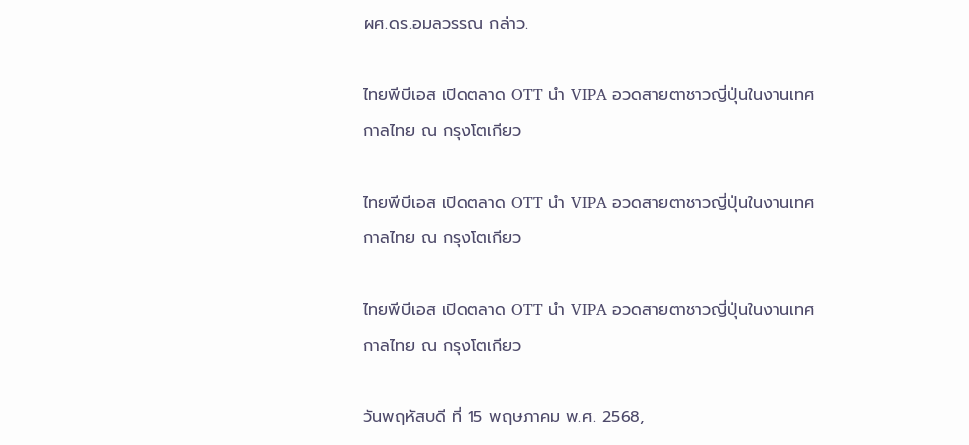ผศ.ดร.อมลวรรณ กล่าว.

ไทยพีบีเอส เปิดตลาด OTT นำ VIPA อวดสายตาชาวญี่ปุ่นในงานเทศกาลไทย ณ กรุงโตเกียว

ไทยพีบีเอส เปิดตลาด OTT นำ VIPA อวดสายตาชาวญี่ปุ่นในงานเทศกาลไทย ณ กรุงโตเกียว

ไทยพีบีเอส เปิดตลาด OTT นำ VIPA อวดสายตาชาวญี่ปุ่นในงานเทศกาลไทย ณ กรุงโตเกียว

วันพฤหัสบดี ที่ 15 พฤษภาคม พ.ศ. 2568,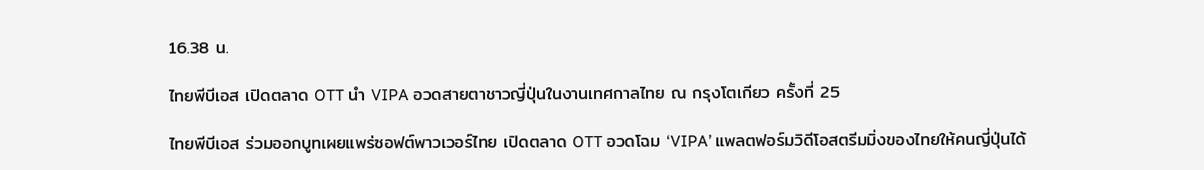16.38 น.

ไทยพีบีเอส เปิดตลาด OTT นำ VIPA อวดสายตาชาวญี่ปุ่นในงานเทศกาลไทย ณ กรุงโตเกียว ครั้งที่ 25

ไทยพีบีเอส ร่วมออกบูทเผยแพร่ซอฟต์พาวเวอร์ไทย เปิดตลาด OTT อวดโฉม ‘VIPA’ แพลตฟอร์มวิดีโอสตรีมมิ่งของไทยให้คนญี่ปุ่นได้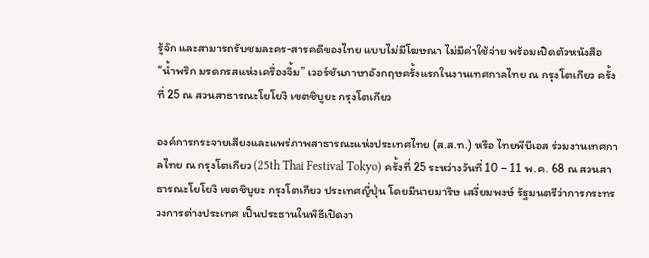รู้จัก และสามารถรับชมละคร-สารคดีของไทย แบบไม่มีโฆษณา ไม่มีค่าใช้จ่าย พร้อมเปิดตัวหนังสือ “น้ำพริก มรดกรสแห่งเครื่องจิ้ม” เวอร์ชันภาษาอังกฤษครั้งแรกในงานเทศกาลไทย ณ กรุงโตเกียว ครั้งที่ 25 ณ สวนสาธารณะโยโยงิ เขตชิบูยะ กรุงโตเกียว

องค์การกระจายเสียงและแพร่ภาพสาธารณะแห่งประเทศไทย (ส.ส.ท.) หรือ ไทยพีบีเอส ร่วมงานเทศกาลไทย ณ กรุงโตเกียว (25th Thai Festival Tokyo) ครั้งที่ 25 ระหว่างวันที่ 10 – 11 พ.ค. 68 ณ สวนสาธารณะโยโยงิ เขตชิบูยะ กรุงโตเกียว ประเทศญี่ปุ่น โดยมีนายมาริษ เสงี่ยมพงษ์ รัฐมนตรีว่าการกระทรวงการต่างประเทศ เป็นประธานในพิธีเปิดงา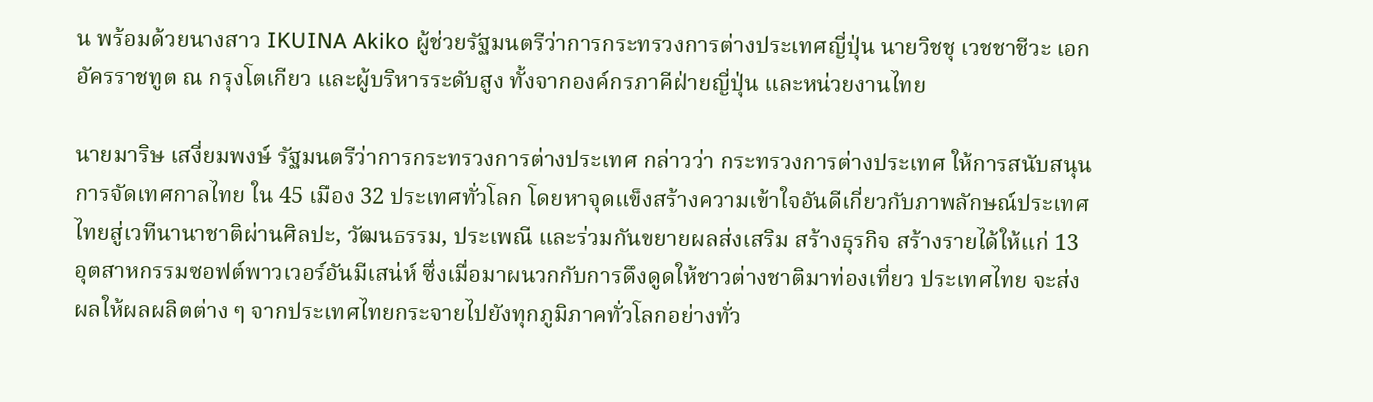น พร้อมด้วยนางสาว IKUINA Akiko ผู้ช่วยรัฐมนตรีว่าการกระทรวงการต่างประเทศญี่ปุ่น นายวิชชุ เวชชาชีวะ เอกอัครราชทูต ณ กรุงโตเกียว และผู้บริหารระดับสูง ทั้งจากองค์กรภาคีฝ่ายญี่ปุ่น และหน่วยงานไทย

นายมาริษ เสงี่ยมพงษ์ รัฐมนตรีว่าการกระทรวงการต่างประเทศ กล่าวว่า กระทรวงการต่างประเทศ ให้การสนับสนุนการจัดเทศกาลไทย ใน 45 เมือง 32 ประเทศทั่วโลก โดยหาจุดแข็งสร้างความเข้าใจอันดีเกี่ยวกับภาพลักษณ์ประเทศไทยสู่เวทีนานาชาติผ่านศิลปะ, วัฒนธรรม, ประเพณี และร่วมกันขยายผลส่งเสริม สร้างธุรกิจ สร้างรายได้ให้แก่ 13 อุตสาหกรรมซอฟต์พาวเวอร์อันมีเสน่ห์ ซึ่งเมื่อมาผนวกกับการดึงดูดให้ชาวต่างชาติมาท่องเที่ยว ประเทศไทย จะส่งผลให้ผลผลิตต่าง ๆ จากประเทศไทยกระจายไปยังทุกภูมิภาคทั่วโลกอย่างทั่ว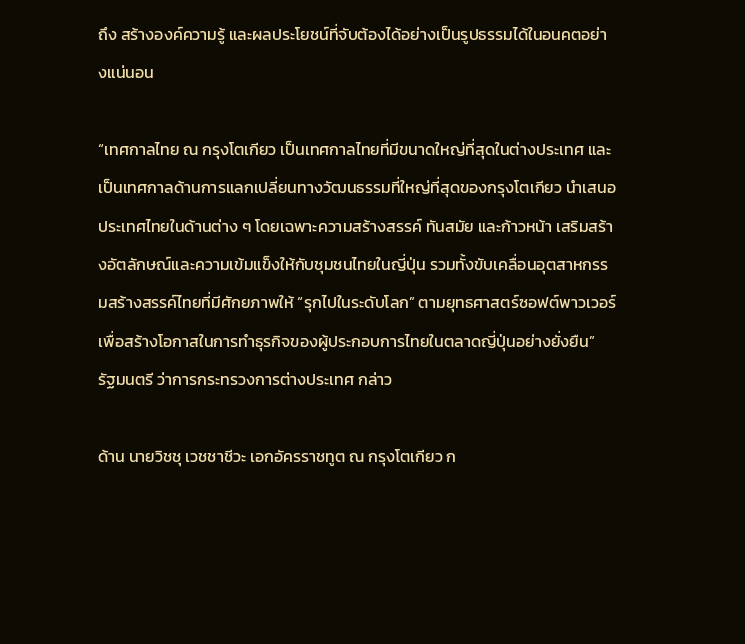ถึง สร้างองค์ความรู้ และผลประโยชน์ที่จับต้องได้อย่างเป็นรูปธรรมได้ในอนคตอย่างแน่นอน

“เทศกาลไทย ณ กรุงโตเกียว เป็นเทศกาลไทยที่มีขนาดใหญ่ที่สุดในต่างประเทศ และเป็นเทศกาลด้านการแลกเปลี่ยนทางวัฒนธรรมที่ใหญ่ที่สุดของกรุงโตเกียว นำเสนอประเทศไทยในด้านต่าง ๆ โดยเฉพาะความสร้างสรรค์ ทันสมัย และก้าวหน้า เสริมสร้างอัตลักษณ์และความเข้มแข็งให้กับชุมชนไทยในญี่ปุ่น รวมทั้งขับเคลื่อนอุตสาหกรรมสร้างสรรค์ไทยที่มีศักยภาพให้ “รุกไปในระดับโลก” ตามยุทธศาสตร์ซอฟต์พาวเวอร์ เพื่อสร้างโอกาสในการทำธุรกิจของผู้ประกอบการไทยในตลาดญี่ปุ่นอย่างยั่งยืน” รัฐมนตรี ว่าการกระทรวงการต่างประเทศ กล่าว

ด้าน นายวิชชุ เวชชาชีวะ เอกอัครราชทูต ณ กรุงโตเกียว ก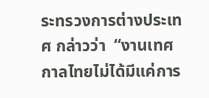ระทรวงการต่างประเทศ กล่าวว่า  “งานเทศกาลไทยไม่ได้มีแค่การ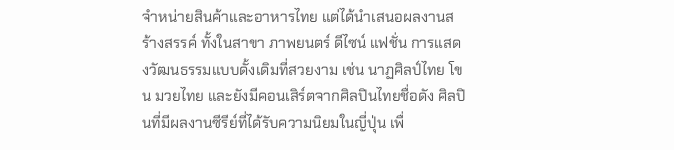จำหน่ายสินค้าและอาหารไทย แต่ได้นำเสนอผลงานสร้างสรรค์ ทั้งในสาขา ภาพยนตร์ ดีไซน์ แฟชั่น การแสดงวัฒนธรรมแบบดั้งเดิมที่สวยงาม เช่น นาฏศิลป์ไทย โขน มวยไทย และยังมีคอนเสิร์ตจากศิลปินไทยชื่อดัง ศิลปินที่มีผลงานซีรีย์ที่ได้รับความนิยมในญี่ปุ่น เพื่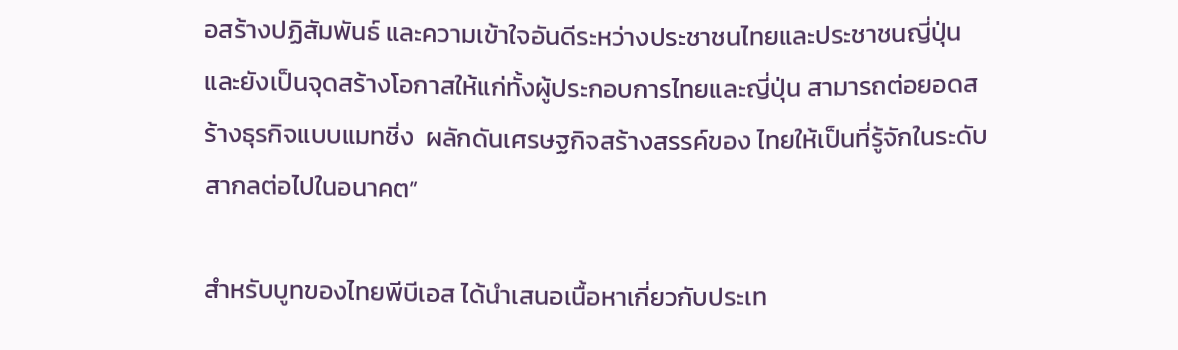อสร้างปฏิสัมพันธ์ และความเข้าใจอันดีระหว่างประชาชนไทยและประชาชนญี่ปุ่น  และยังเป็นจุดสร้างโอกาสให้แก่ทั้งผู้ประกอบการไทยและญี่ปุ่น สามารถต่อยอดสร้างธุรกิจแบบแมทชิ่ง  ผลักดันเศรษฐกิจสร้างสรรค์ของ ไทยให้เป็นที่รู้จักในระดับสากลต่อไปในอนาคต”

สำหรับบูทของไทยพีบีเอส ได้นำเสนอเนื้อหาเกี่ยวกับประเท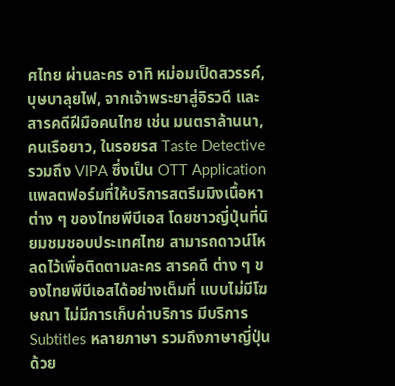ศไทย ผ่านละคร อาทิ หม่อมเป็ดสวรรค์, บุษบาลุยไฟ, จากเจ้าพระยาสู่อิรวดี และสารคดีฝีมือคนไทย เช่น มนตราล้านนา, คนเรือยาว, ในรอยรส Taste Detective รวมถึง VIPA ซึ่งเป็น OTT Application แพลตฟอร์มที่ให้บริการสตรีมมิงเนื้อหาต่าง ๆ ของไทยพีบีเอส โดยชาวญี่ปุ่นที่นิยมชมชอบประเทศไทย สามารถดาวน์โหลดไว้เพื่อติดตามละคร สารคดี ต่าง ๆ ของไทยพีบีเอสได้อย่างเต็มที่ แบบไม่มีโฆษณา ไม่มีการเก็บค่าบริการ มีบริการ Subtitles หลายภาษา รวมถึงภาษาญี่ปุ่นด้วย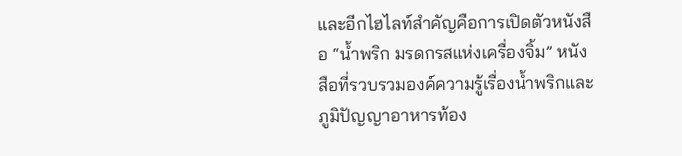และอีกไฮไลท์สำคัญคือการเปิดตัวหนังสือ “น้ำพริก มรดกรสแห่งเครื่องจิ้ม” หนังสือที่รวบรวมองค์ความรู้เรื่องน้ำพริกและภูมิปัญญาอาหารท้อง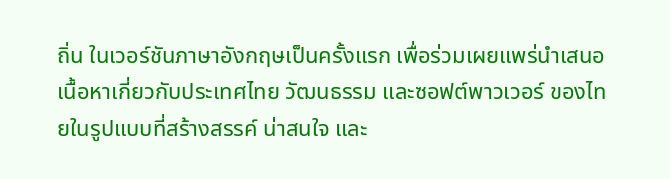ถิ่น ในเวอร์ชันภาษาอังกฤษเป็นครั้งแรก เพื่อร่วมเผยแพร่นำเสนอเนื้อหาเกี่ยวกับประเทศไทย วัฒนธรรม และซอฟต์พาวเวอร์ ของไทยในรูปแบบที่สร้างสรรค์ น่าสนใจ และ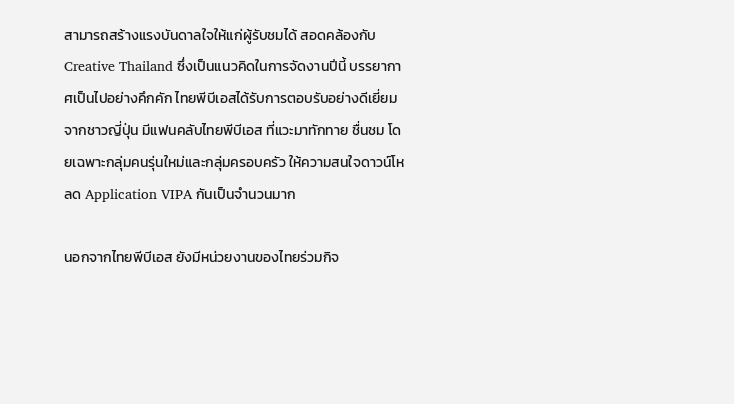สามารถสร้างแรงบันดาลใจให้แก่ผู้รับชมได้ สอดคล้องกับ Creative Thailand ซึ่งเป็นแนวคิดในการจัดงานปีนี้ บรรยากาศเป็นไปอย่างคึกคัก ไทยพีบีเอสได้รับการตอบรับอย่างดีเยี่ยมจากชาวญี่ปุ่น มีแฟนคลับไทยพีบีเอส ที่แวะมาทักทาย ชื่นชม โดยเฉพาะกลุ่มคนรุ่นใหม่และกลุ่มครอบครัว ให้ความสนใจดาวน์โหลด Application VIPA กันเป็นจำนวนมาก

นอกจากไทยพีบีเอส ยังมีหน่วยงานของไทยร่วมกิจ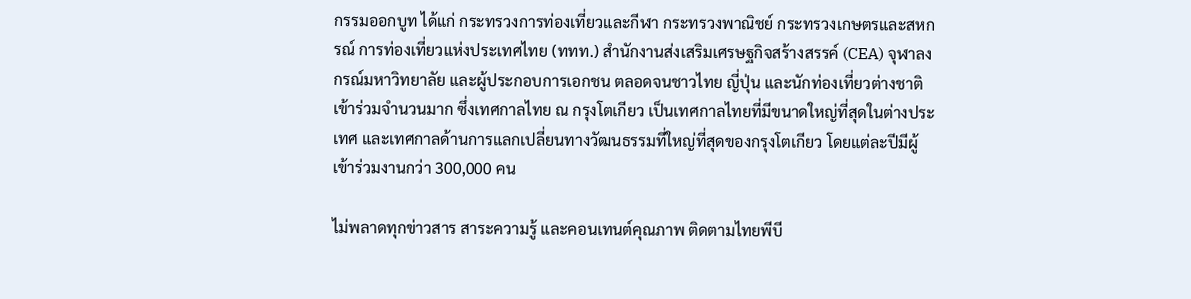กรรมออกบูท ได้แก่ กระทรวงการท่องเที่ยวและกีฬา กระทรวงพาณิชย์ กระทรวงเกษตรและสหกรณ์ การท่องเที่ยวแห่งประเทศไทย (ททท.) สำนักงานส่งเสริมเศรษฐกิจสร้างสรรค์ (CEA) จุฬาลงกรณ์มหาวิทยาลัย และผู้ประกอบการเอกชน ตลอดจนชาวไทย ญี่ปุ่น และนักท่องเที่ยวต่างชาติ เข้าร่วมจำนวนมาก ซึ่งเทศกาลไทย ณ กรุงโตเกียว เป็นเทศกาลไทยที่มีขนาดใหญ่ที่สุดในต่างประเทศ และเทศกาลด้านการแลกเปลี่ยนทางวัฒนธรรมที่ใหญ่ที่สุดของกรุงโตเกียว โดยแต่ละปีมีผู้เข้าร่วมงานกว่า 300,000 คน

ไม่พลาดทุกข่าวสาร สาระความรู้ และคอนเทนต์คุณภาพ ติดตามไทยพีบี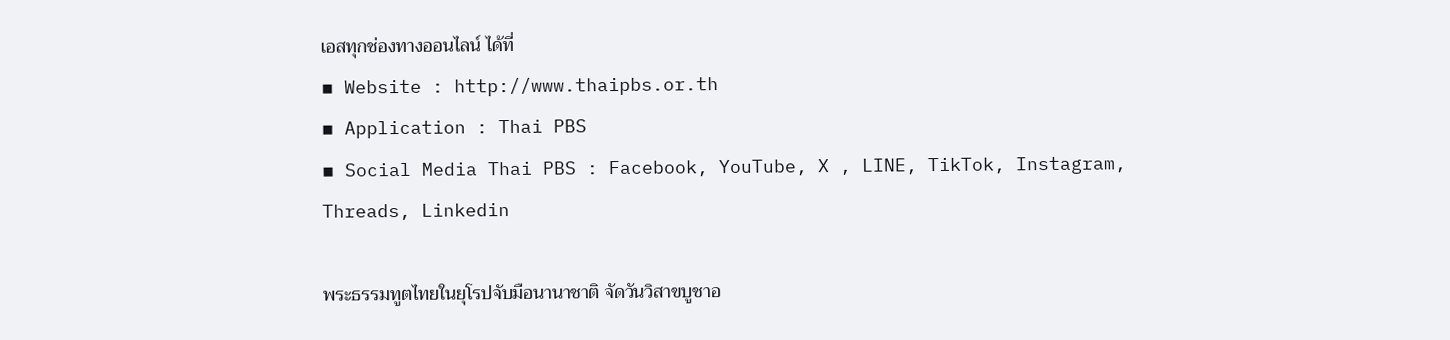เอสทุกช่องทางออนไลน์ ได้ที่
▪ Website : http://www.thaipbs.or.th
▪ Application : Thai PBS
▪ Social Media Thai PBS : Facebook, YouTube, X , LINE, TikTok, Instagram, Threads, Linkedin

พระธรรมทูตไทยในยุโรปจับมือนานาชาติ จัดวันวิสาขบูชาอ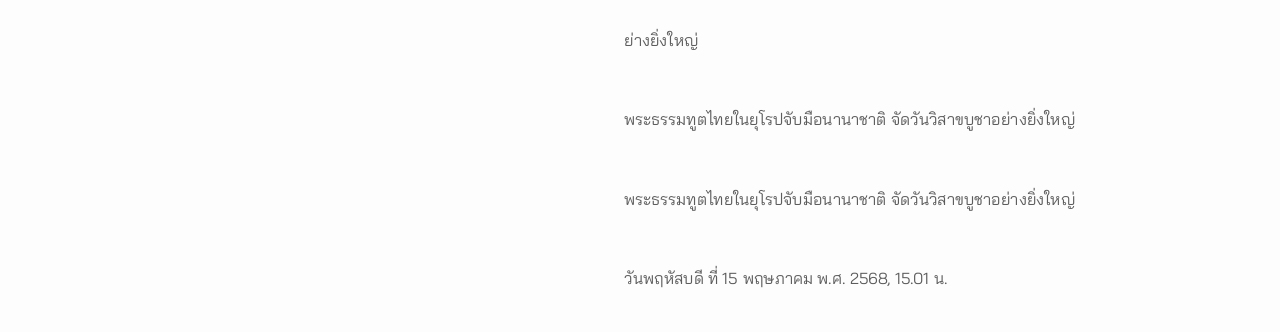ย่างยิ่งใหญ่

พระธรรมทูตไทยในยุโรปจับมือนานาชาติ จัดวันวิสาขบูชาอย่างยิ่งใหญ่

พระธรรมทูตไทยในยุโรปจับมือนานาชาติ จัดวันวิสาขบูชาอย่างยิ่งใหญ่

วันพฤหัสบดี ที่ 15 พฤษภาคม พ.ศ. 2568, 15.01 น.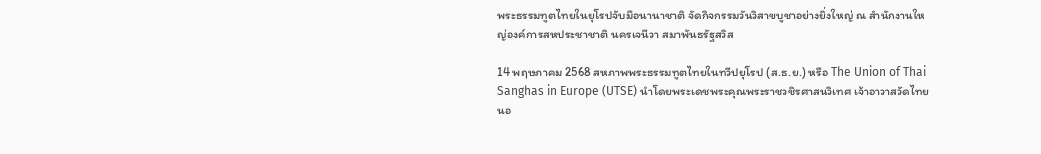พระธรรมทูตไทยในยุโรปจับมือนานาชาติ จัดกิจกรรมวันวิสาขบูชาอย่างยิ่งใหญ่ ณ สำนักงานใหญ่องค์การสหประชาชาติ นครเจนีวา สมาพันธรัฐสวิส

14 พฤษภาคม 2568 สหภาพพระธรรมทูตไทยในทวีปยุโรป (ส.ธ.ย.) หรือ The Union of Thai Sanghas in Europe (UTSE) นำโดยพระเดชพระคุณพระราชวชิรศาสนวิเทศ เจ้าอาวาสวัดไทยนอ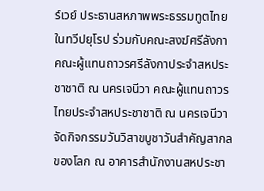ร์เวย์ ประธานสหภาพพระธรรมทูตไทยในทวีปยุโรป ร่วมกับคณะสงฆ์ศรีลังกา คณะผู้แทนถาวรศรีลังกาประจำสหประชาชาติ ณ นครเจนีวา คณะผู้แทนถาวรไทยประจำสหประชาชาติ ณ นครเจนีวา จัดกิจกรรมวันวิสาขบูชาวันสำคัญสากลของโลก ณ อาคารสำนักงานสหประชา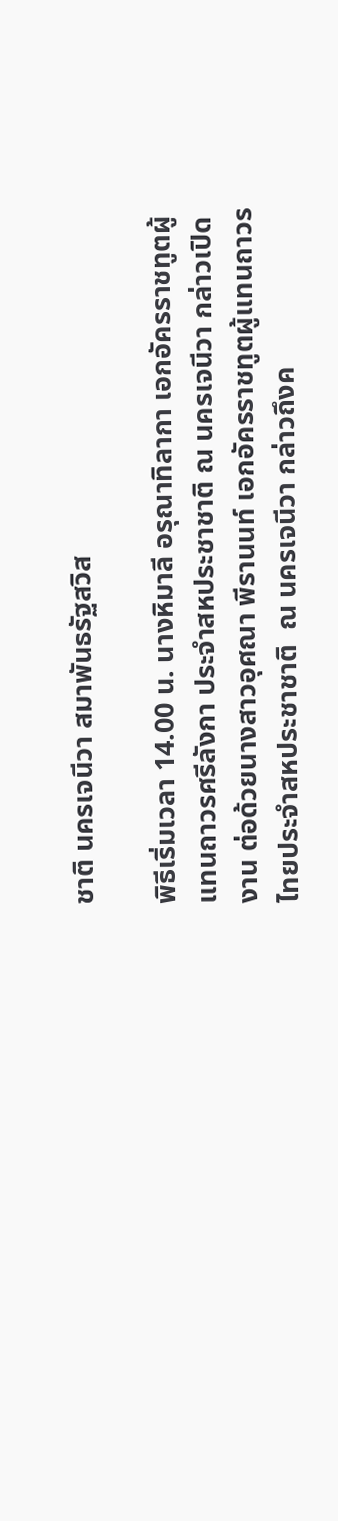ชาติ นครเจนีวา สมาพันธรัฐสวิส

พิธีเริ่มเวลา 14.00 น. นางหิมาลี อรุณาทิลากา เอกอัครราชทูตผู้แทนถาวรศรีลังกา ประจำสหประชาชาติ ณ นครเจนีวา กล่าวเปิดงาน ต่อด้วยนางสาวอุศณา พีรานนท์ เอกอัครราชทูตผู้แทนถาวรไทยประจำสหประชาชาติ  ณ นครเจนีวา กล่าวถึงค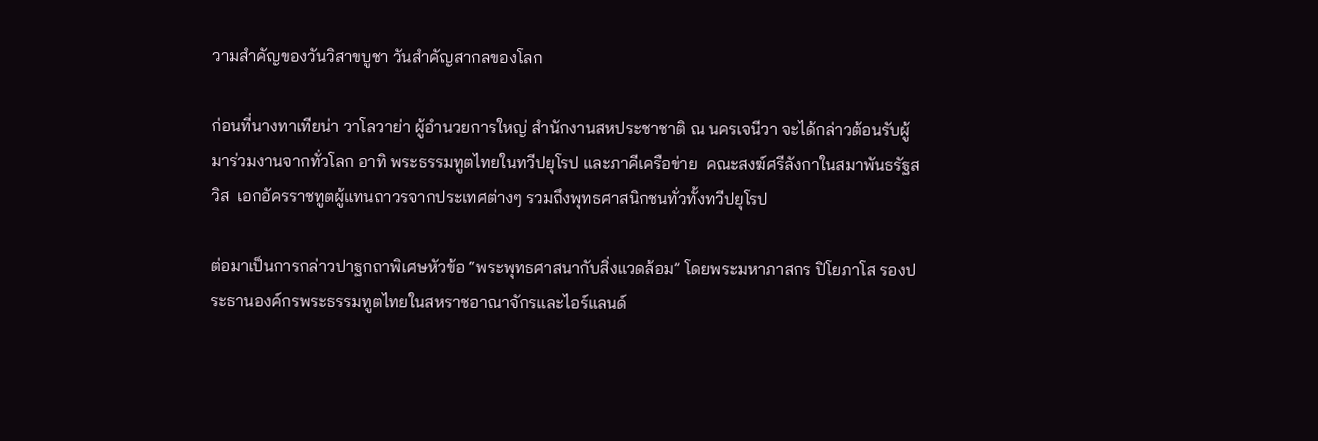วามสำคัญของวันวิสาขบูชา วันสำคัญสากลของโลก

ก่อนที่นางทาเทียน่า วาโลวาย่า ผู้อำนวยการใหญ่ สำนักงานสหประชาชาติ ณ นครเจนีวา จะได้กล่าวต้อนรับผู้มาร่วมงานจากทั่วโลก อาทิ พระธรรมทูตไทยในทวีปยุโรป และภาคีเครือข่าย  คณะสงฆ์ศรีลังกาในสมาพันธรัฐสวิส  เอกอัครราชทูตผู้แทนถาวรจากประเทศต่างๆ รวมถึงพุทธศาสนิกชนทั่วทั้งทวีปยุโรป

ต่อมาเป็นการกล่าวปาฐกถาพิเศษหัวข้อ “พระพุทธศาสนากับสิ่งแวดล้อม” โดยพระมหาภาสกร ปิโยภาโส รองประธานองค์กรพระธรรมทูตไทยในสหราชอาณาจักรและไอร์แลนด์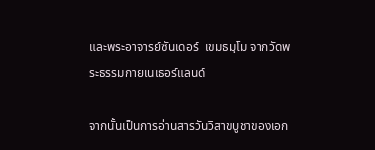และพระอาจารย์ซันเดอร์  เขมธมฺโม จากวัดพระธรรมกายเนเธอร์แลนด์

จากนั้นเป็นการอ่านสารวันวิสาขบูชาของเอก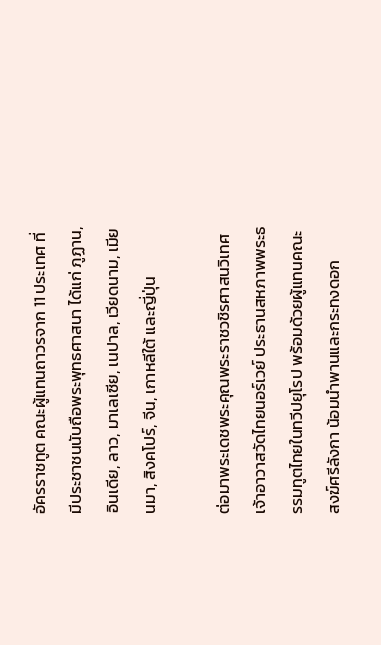อัครราชทูต คณะผู้แทนถาวรจาก 11 ประเทศ ที่มีประชาชนนับถือพระพุทธศาสนา ได้แก่ ภูฏาน, อินเดีย, ลาว, มาเลเซีย, เนปาล, เวียดนาม, เมียนมา, สิงคโปร์, จีน, เกาหลีใต้ และญี่ปุ่น

ต่อมาพระเดชพระคุณพระราชวชิรศาสนวิเทศ เจ้าอาวาสวัดไทยนอร์เวย์ ประธานสหภาพพระธรรมทูตไทยในทวีปยุโรป พร้อมด้วยผู้แทนคณะสงฆ์ศรีลังกา น้อมนำพานและกระทงดอก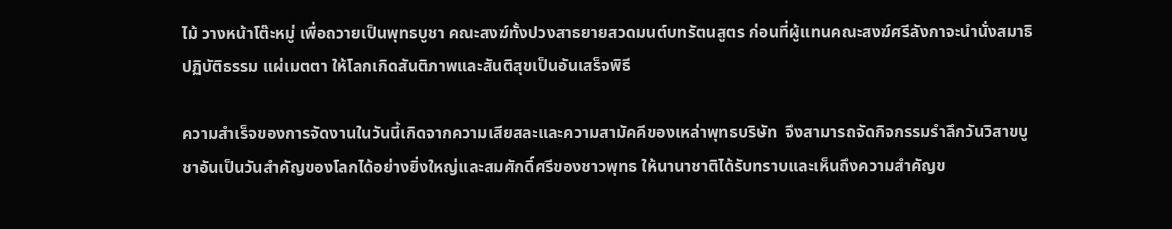ไม้ วางหน้าโต๊ะหมู่ เพื่อถวายเป็นพุทธบูชา คณะสงฆ์ทั้งปวงสาธยายสวดมนต์บทรัตนสูตร ก่อนที่ผู้แทนคณะสงฆ์ศรีลังกาจะนำนั่งสมาธิปฏิบัติธรรม แผ่เมตตา ให้โลกเกิดสันติภาพและสันติสุขเป็นอันเสร็จพิธี

ความสำเร็จของการจัดงานในวันนี้เกิดจากความเสียสละและความสามัคคีของเหล่าพุทธบริษัท  จึงสามารถจัดกิจกรรมรำลึกวันวิสาขบูชาอันเป็นวันสำคัญของโลกได้อย่างยิ่งใหญ่และสมศักดิ์ศรีของชาวพุทธ ให้นานาชาติได้รับทราบและเห็นถึงความสำคัญข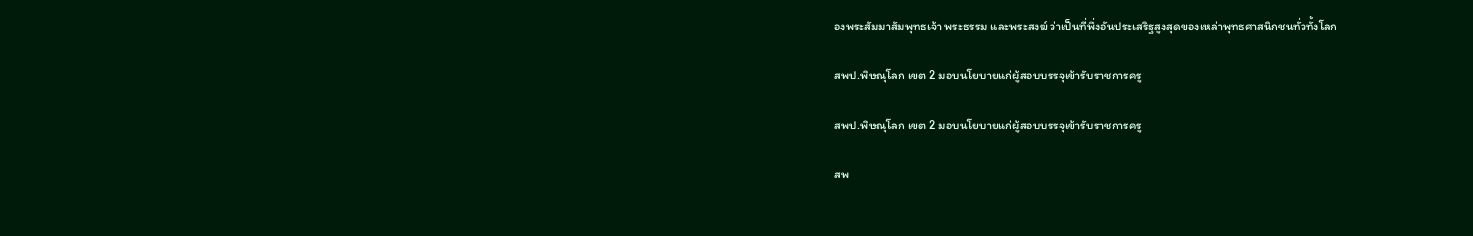องพระสัมมาสัมพุทธเจ้า พระธรรม และพระสงฆ์ ว่าเป็นที่พึ่งอันประเสริฐสูงสุดของเหล่าพุทธศาสนิกชนทั่วทั้งโลก

สพป.พิษณุโลก เขต 2 มอบนโยบายแก่ผู้สอบบรรจุเข้ารับราชการครู

สพป.พิษณุโลก เขต 2 มอบนโยบายแก่ผู้สอบบรรจุเข้ารับราชการครู

สพ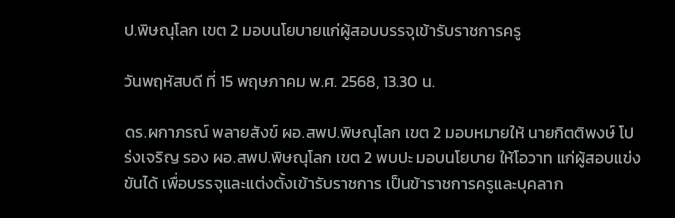ป.พิษณุโลก เขต 2 มอบนโยบายแก่ผู้สอบบรรจุเข้ารับราชการครู

วันพฤหัสบดี ที่ 15 พฤษภาคม พ.ศ. 2568, 13.30 น.

ดร.ผกาภรณ์ พลายสังข์ ผอ.สพป.พิษณุโลก เขต 2 มอบหมายให้ นายกิตติพงษ์ โปร่งเจริญ รอง ผอ.สพป.พิษณุโลก เขต 2 พบปะ มอบนโยบาย ให้โอวาท แก่ผู้สอบแข่งขันได้ เพื่อบรรจุและแต่งตั้งเข้ารับราชการ เป็นข้าราชการครูและบุคลาก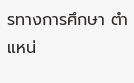รทางการศึกษา ตำแหน่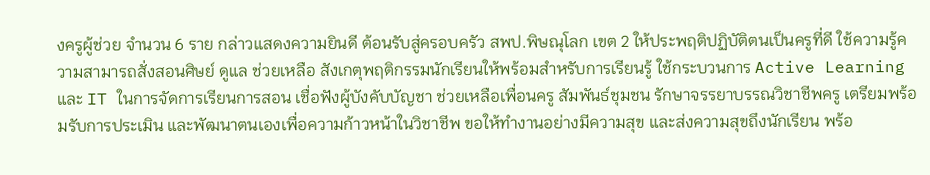งครูผู้ช่วย จำนวน 6 ราย กล่าวแสดงความยินดี ต้อนรับสู่ครอบครัว สพป.พิษณุโลก เขต 2 ให้ประพฤติปฏิบัติตนเป็นครูที่ดี ใช้ความรู้ความสามารถสั่งสอนศิษย์ ดูแล ช่วยเหลือ สังเกตุพฤติกรรมนักเรียนให้พร้อมสำหรับการเรียนรู้ ใช้กระบวนการ Active Learning และ IT ในการจัดการเรียนการสอน เชื่อฟังผู้บังคับบัญชา ช่วยเหลือเพื่อนครู สัมพันธ์ชุมชน รักษาจรรยาบรรณวิชาชีพครู เตรียมพร้อมรับการประเมิน และพัฒนาตนเองเพื่อความก้าวหน้าในวิชาชีพ ขอให้ทำงานอย่างมีความสุข และส่งความสุขถึงนักเรียน พร้อ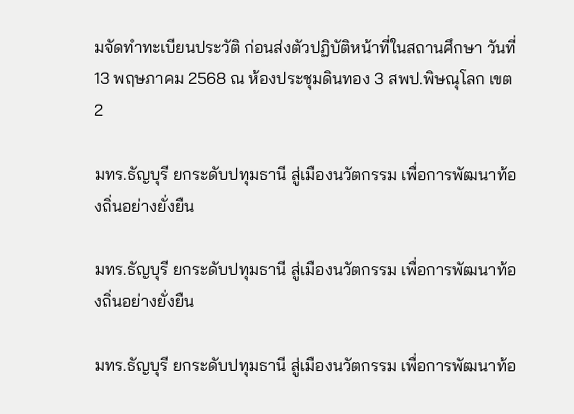มจัดทำทะเบียนประวัติ ก่อนส่งตัวปฏิบัติหน้าที่ในสถานศึกษา วันที่ 13 พฤษภาคม 2568 ณ ห้องประชุมดินทอง 3 สพป.พิษณุโลก เขต 2

มทร.ธัญบุรี ยกระดับปทุมธานี สู่เมืองนวัตกรรม เพื่อการพัฒนาท้องถิ่นอย่างยั่งยืน

มทร.ธัญบุรี ยกระดับปทุมธานี สู่เมืองนวัตกรรม เพื่อการพัฒนาท้องถิ่นอย่างยั่งยืน

มทร.ธัญบุรี ยกระดับปทุมธานี สู่เมืองนวัตกรรม เพื่อการพัฒนาท้อ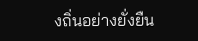งถิ่นอย่างยั่งยืน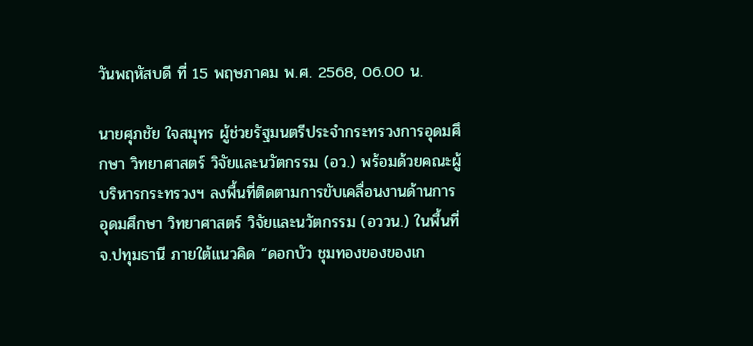วันพฤหัสบดี ที่ 15 พฤษภาคม พ.ศ. 2568, 06.00 น.

นายศุภชัย ใจสมุทร ผู้ช่วยรัฐมนตรีประจำกระทรวงการอุดมศึกษา วิทยาศาสตร์ วิจัยและนวัตกรรม (อว.) พร้อมด้วยคณะผู้บริหารกระทรวงฯ ลงพื้นที่ติดตามการขับเคลื่อนงานด้านการอุดมศึกษา วิทยาศาสตร์ วิจัยและนวัตกรรม (อววน.) ในพื้นที่ จ.ปทุมธานี ภายใต้แนวคิด “ดอกบัว ชุมทองของของเก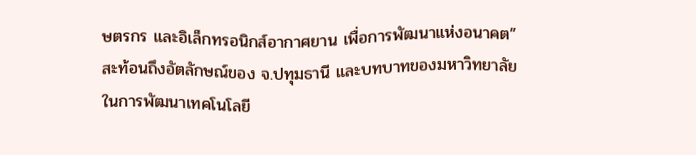ษตรกร และอิเล็กทรอนิกส์อากาศยาน เพื่อการพัฒนาแห่งอนาคต” สะท้อนถึงอัตลักษณ์ของ จ.ปทุมธานี และบทบาทของมหาวิทยาลัย ในการพัฒนาเทคโนโลยี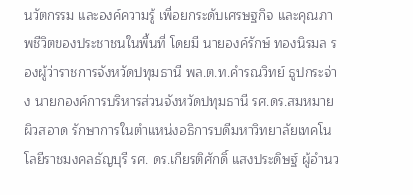นวัตกรรม และองค์ความรู้ เพื่อยกระดับเศรษฐกิจ และคุณภาพชีวิตของประชาชนในพื้นที่ โดยมี นายองค์รักษ์ ทองนิรมล รองผู้ว่าราชการจังหวัดปทุมธานี พล.ต.ท.คำรณวิทย์ ธูปกระจ่าง นายกองค์การบริหารส่วนจังหวัดปทุมธานี รศ.ดร.สมหมาย ผิวสอาด รักษาการในตำแหน่งอธิการบดีมหาวิทยาลัยเทคโนโลยีราชมงคลธัญบุรี รศ. ดร.เกียรติศักดิ์ แสงประดิษฐ์ ผู้อำนว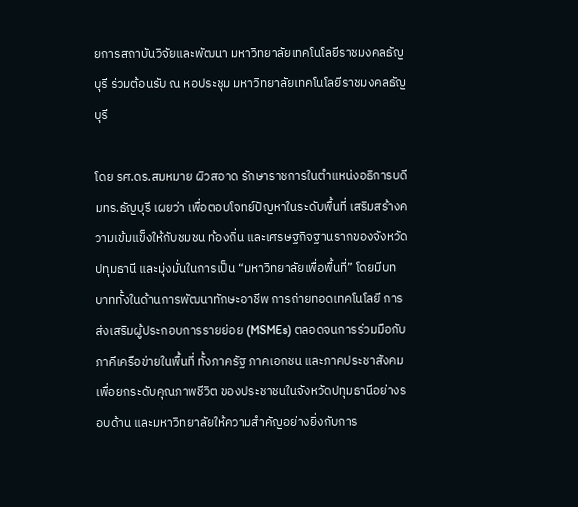ยการสถาบันวิจัยและพัฒนา มหาวิทยาลัยเทคโนโลยีราชมงคลธัญบุรี ร่วมต้อนรับ ณ หอประชุม มหาวิทยาลัยเทคโนโลยีราชมงคลธัญบุรี

โดย รศ.ดร.สมหมาย ผิวสอาด รักษาราชการในตำแหน่งอธิการบดี มทร.ธัญบุรี เผยว่า เพื่อตอบโจทย์ปัญหาในระดับพื้นที่ เสริมสร้างความเข้มแข็งให้กับชมชน ท้องถิ่น และเศรษฐกิจฐานรากของจังหวัดปทุมธานี และมุ่งมั่นในการเป็น “มหาวิทยาลัยเพื่อพื้นที่” โดยมีบทบาททั้งในด้านการพัฒนาทักษะอาชีพ การถ่ายทอดเทคโนโลยี การส่งเสริมผู้ประกอบการรายย่อย (MSMEs) ตลอดจนการร่วมมือกับภาคีเครือข่ายในพื้นที่ ทั้งภาครัฐ ภาคเอกชน และภาคประชาสังคม เพื่อยกระดับคุณภาพชีวิต ของประชาชนในจังหวัดปทุมธานีอย่างรอบด้าน และมหาวิทยาลัยให้ความสำคัญอย่างยิ่งกับการ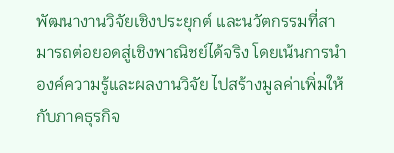พัฒนางานวิจัยเชิงประยุกต์ และนวัตกรรมที่สามารถต่อยอดสู่เชิงพาณิชย์ได้จริง โดยเน้นการนำองค์ความรู้และผลงานวิจัย ไปสร้างมูลค่าเพิ่มให้กับภาคธุรกิจ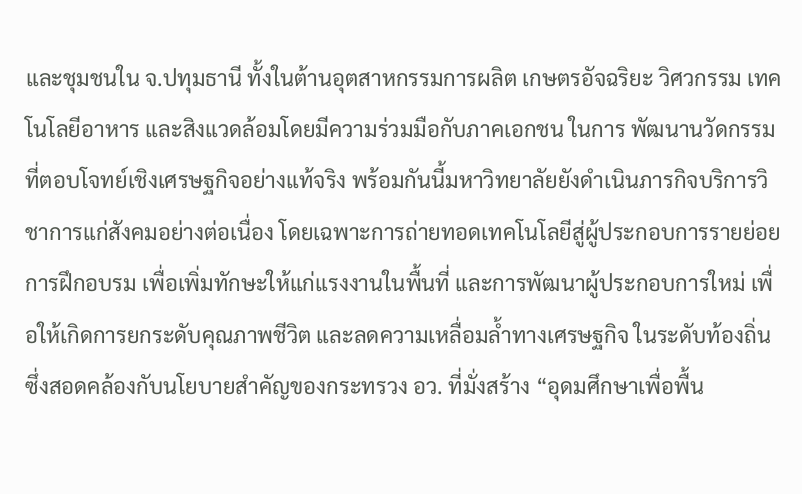และชุมชนใน จ.ปทุมธานี ทั้งในต้านอุตสาหกรรมการผลิต เกษตรอัจฉริยะ วิศวกรรม เทคโนโลยีอาหาร และสิงแวดล้อมโดยมีความร่วมมือกับภาคเอกชน ในการ พัฒนานวัดกรรมที่ตอบโจทย์เชิงเศรษฐกิจอย่างแท้จริง พร้อมกันนี้มหาวิทยาลัยยังดำเนินภารกิจบริการวิชาการแก่สังคมอย่างต่อเนื่อง โดยเฉพาะการถ่ายทอดเทคโนโลยีสู่ผู้ประกอบการรายย่อย การฝึกอบรม เพื่อเพิ่มทักษะให้แก่แรงงานในพื้นที่ และการพัฒนาผู้ประกอบการใหม่ เพื่อให้เกิดการยกระดับคุณภาพชีวิต และลดความเหลื่อมล้ำทางเศรษฐกิจ ในระดับท้องถิ่น ซึ่งสอดคล้องกับนโยบายสำคัญของกระทรวง อว. ที่มั่งสร้าง “อุดมศึกษาเพื่อพื้น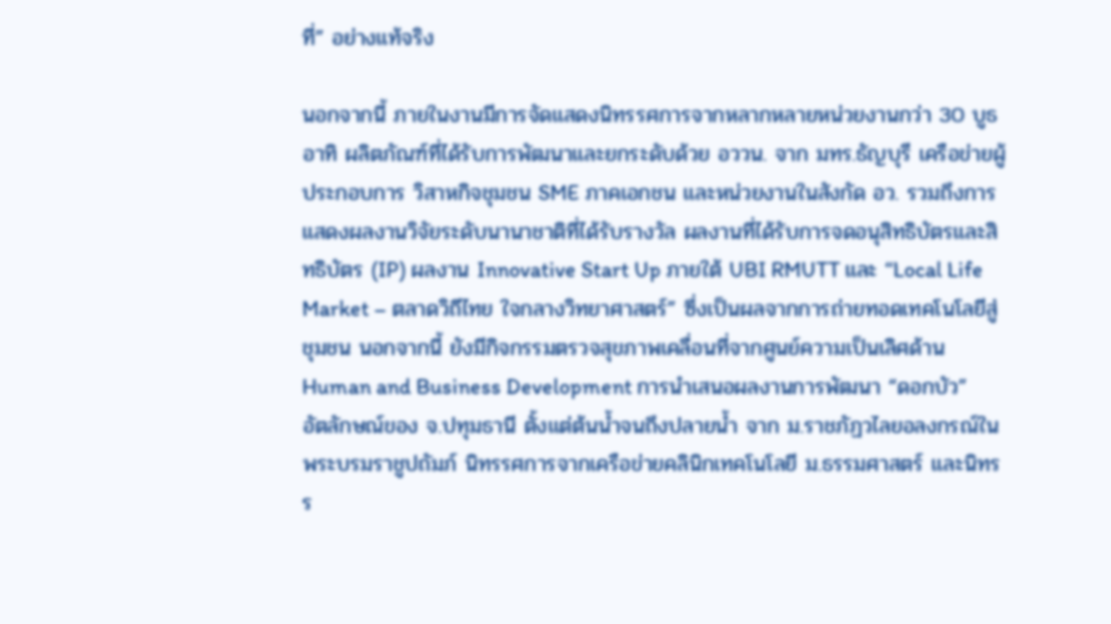ที่” อย่างแท้จริง

นอกจากนี้ ภายในงานมีการจัดแสดงนิทรรศการจากหลากหลายหน่วยงานกว่า 30 บูธ อาทิ ผลิตภัณฑ์ที่ได้รับการพัฒนาและยกระดับด้วย อววน. จาก มทร.ธัญบุรี เครือข่ายผู้ประกอบการ วิสาหกิจชุมชน SME ภาคเอกชน และหน่วยงานในสังกัด อว. รวมถึงการแสดงผลงานวิจัยระดับนานาชาติที่ได้รับรางวัล ผลงานที่ได้รับการจดอนุสิทธิบัตรและสิทธิบัตร (IP) ผลงาน Innovative Start Up ภายใต้ UBI RMUTT และ “Local Life Market – ตลาดวิถีไทย ใจกลางวิทยาศาสตร์” ซึ่งเป็นผลจากการถ่ายทอดเทคโนโลยีสู่ชุมชน นอกจากนี้ ยังมีกิจกรรมตรวจสุขภาพเคลื่อนที่จากศูนย์ความเป็นเลิศด้าน Human and Business Development การนำเสนอผลงานการพัฒนา “ดอกบัว” อัตลักษณ์ของ จ.ปทุมธานี ตั้งแต่ต้นน้ำจนถึงปลายน้ำ จาก ม.ราชภัฏวไลยอลงกรณ์ในพระบรมราชูปถัมภ์ นิทรรศการจากเครือข่ายคลินิกเทคโนโลยี ม.ธรรมศาสตร์ และนิทรร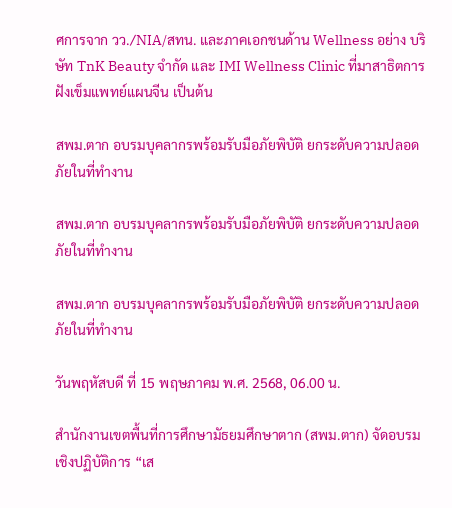ศการจาก วว./NIA/สทน. และภาคเอกชนด้าน Wellness อย่าง บริษัท TnK Beauty จำกัด และ IMI Wellness Clinic ที่มาสาธิตการฝังเข็มแพทย์แผนจีน เป็นต้น

สพม.ตาก อบรมบุคลากรพร้อมรับมือภัยพิบัติ ยกระดับความปลอดภัยในที่ทำงาน

สพม.ตาก อบรมบุคลากรพร้อมรับมือภัยพิบัติ ยกระดับความปลอดภัยในที่ทำงาน

สพม.ตาก อบรมบุคลากรพร้อมรับมือภัยพิบัติ ยกระดับความปลอดภัยในที่ทำงาน

วันพฤหัสบดี ที่ 15 พฤษภาคม พ.ศ. 2568, 06.00 น.

สำนักงานเขตพื้นที่การศึกษามัธยมศึกษาตาก (สพม.ตาก) จัดอบรมเชิงปฏิบัติการ “เส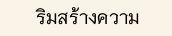ริมสร้างความ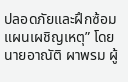ปลอดภัยและฝึกซ้อมแผนเผชิญเหตุ” โดย นายอาณัติ ผาพรม ผู้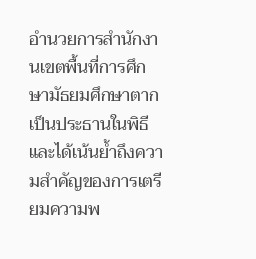อำนวยการสำนักงานเขตพื้นที่การศึกษามัธยมศึกษาตาก เป็นประธานในพิธี และได้เน้นย้ำถึงความสำคัญของการเตรียมความพ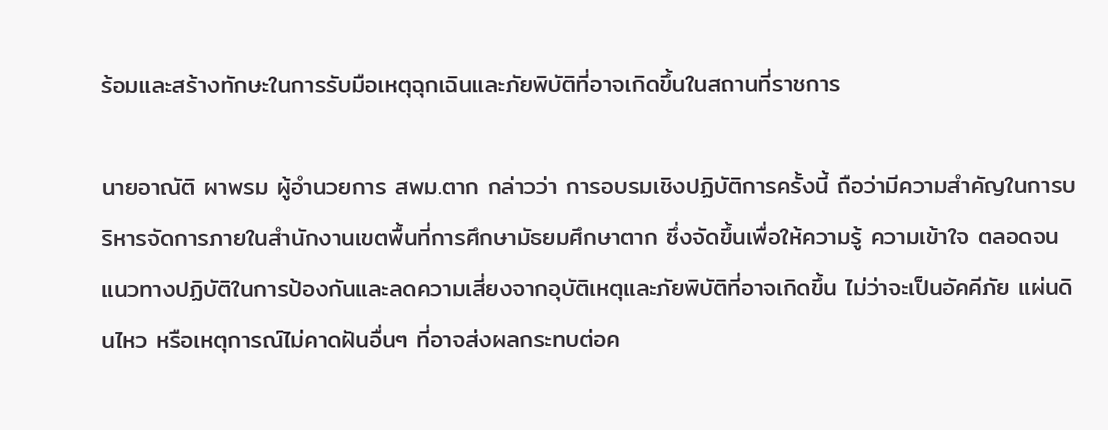ร้อมและสร้างทักษะในการรับมือเหตุฉุกเฉินและภัยพิบัติที่อาจเกิดขึ้นในสถานที่ราชการ

นายอาณัติ ผาพรม ผู้อำนวยการ สพม.ตาก กล่าวว่า การอบรมเชิงปฏิบัติการครั้งนี้ ถือว่ามีความสำคัญในการบริหารจัดการภายในสำนักงานเขตพื้นที่การศึกษามัธยมศึกษาตาก ซึ่งจัดขึ้นเพื่อให้ความรู้ ความเข้าใจ ตลอดจนแนวทางปฏิบัติในการป้องกันและลดความเสี่ยงจากอุบัติเหตุและภัยพิบัติที่อาจเกิดขึ้น ไม่ว่าจะเป็นอัคคีภัย แผ่นดินไหว หรือเหตุการณ์ไม่คาดฝันอื่นๆ ที่อาจส่งผลกระทบต่อค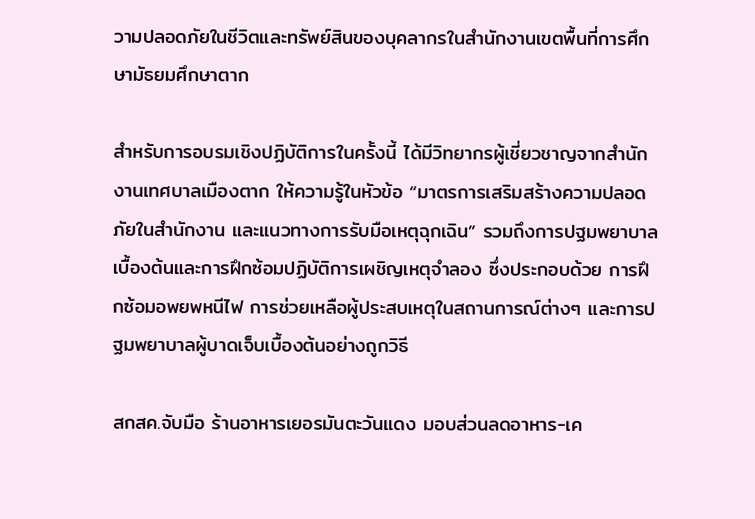วามปลอดภัยในชีวิตและทรัพย์สินของบุคลากรในสำนักงานเขตพื้นที่การศึกษามัธยมศึกษาตาก

สำหรับการอบรมเชิงปฏิบัติการในครั้งนี้ ได้มีวิทยากรผู้เชี่ยวชาญจากสำนักงานเทศบาลเมืองตาก ให้ความรู้ในหัวข้อ “มาตรการเสริมสร้างความปลอดภัยในสำนักงาน และแนวทางการรับมือเหตุฉุกเฉิน” รวมถึงการปฐมพยาบาลเบื้องต้นและการฝึกซ้อมปฏิบัติการเผชิญเหตุจำลอง ซึ่งประกอบด้วย การฝึกซ้อมอพยพหนีไฟ การช่วยเหลือผู้ประสบเหตุในสถานการณ์ต่างๆ และการปฐมพยาบาลผู้บาดเจ็บเบื้องต้นอย่างถูกวิธี

สกสค.จับมือ ร้านอาหารเยอรมันตะวันแดง มอบส่วนลดอาหาร-เค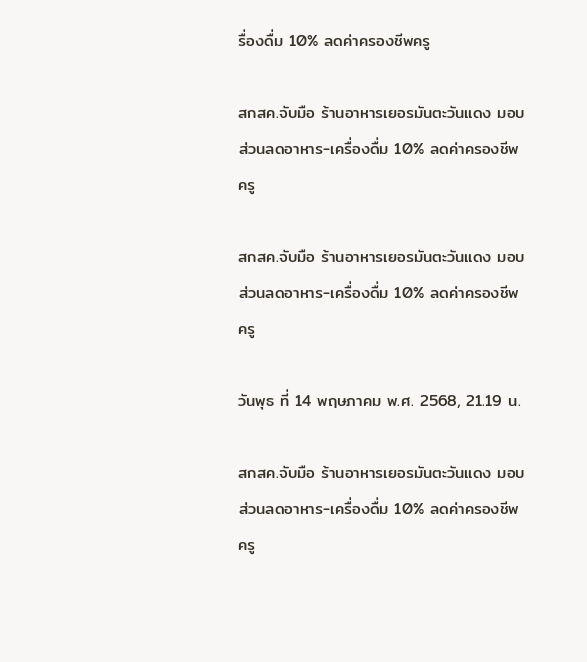รื่องดื่ม 10% ลดค่าครองชีพครู

สกสค.จับมือ ร้านอาหารเยอรมันตะวันแดง มอบส่วนลดอาหาร-เครื่องดื่ม 10% ลดค่าครองชีพครู

สกสค.จับมือ ร้านอาหารเยอรมันตะวันแดง มอบส่วนลดอาหาร-เครื่องดื่ม 10% ลดค่าครองชีพครู

วันพุธ ที่ 14 พฤษภาคม พ.ศ. 2568, 21.19 น.

สกสค.จับมือ ร้านอาหารเยอรมันตะวันแดง มอบส่วนลดอาหาร-เครื่องดื่ม 10% ลดค่าครองชีพครู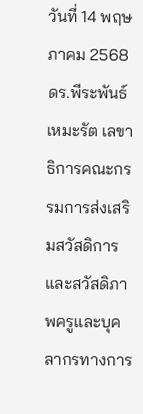วันที่ 14 พฤษภาคม 2568  ดร.พีระพันธ์ เหมะรัต เลขาธิการคณะกรรมการส่งเสริมสวัสดิการและสวัสดิภาพครูและบุคลากรทางการ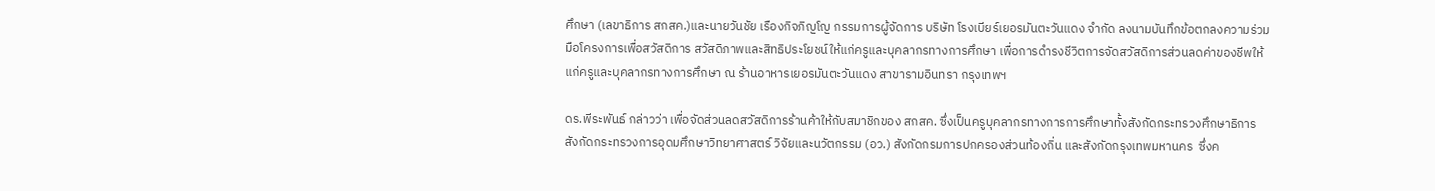ศึกษา (เลขาธิการ สกสค.)และนายวันชัย เรืองกิจภิญโญ กรรมการผู้จัดการ บริษัท โรงเบียร์เยอรมันตะวันแดง จำกัด ลงนามบันทึกข้อตกลงความร่วมมือโครงการเพื่อสวัสดิการ สวัสดิภาพและสิทธิประโยชน์ให้แก่ครูและบุคลากรทางการศึกษา เพื่อการดำรงชีวิตการจัดสวัสดิการส่วนลดค่าของชีพให้แก่ครูและบุคลากรทางการศึกษา ณ ร้านอาหารเยอรมันตะวันแดง สาขารามอินทรา กรุงเทพฯ

ดร.พีระพันธ์ กล่าวว่า เพื่อจัดส่วนลดสวัสดิการร้านค้าให้กับสมาชิกของ สกสค. ซึ่งเป็นครูบุคลากรทางการการศึกษาทั้งสังกัดกระทรวงศึกษาธิการ  สังกัดกระทรวงการอุดมศึกษาวิทยาศาสตร์ วิจัยและนวัตกรรม (อว.) สังกัดกรมการปกครองส่วนท้องถิ่น และสังกัดกรุงเทพมหานคร  ซึ่งค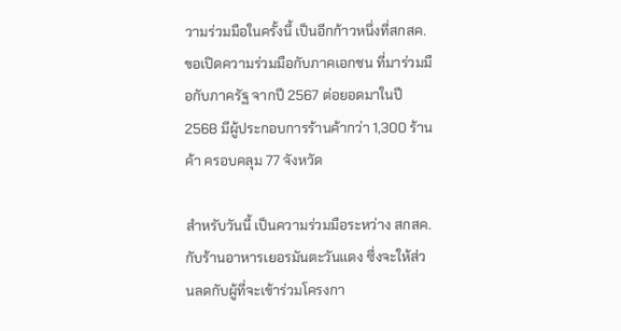วามร่วมมือในครั้งนี้ เป็นอีกก้าวหนึ่งที่สกสค.ขอเปิดความร่วมมือกับภาคเอกชน ที่มาร่วมมือกับภาครัฐ จากปี 2567 ต่อยอดมาในปี 2568 มีผู้ประกอบการร้านค้ากว่า 1,300 ร้านค้า ครอบคลุม 77 จังหวัด

สำหรับวันนี้ เป็นความร่วมมือระหว่าง สกสค.กับร้านอาหารเยอรมันตะวันแดง ซึ่งจะให้ส่วนลดกับผู้ที่จะเข้าร่วมโครงกา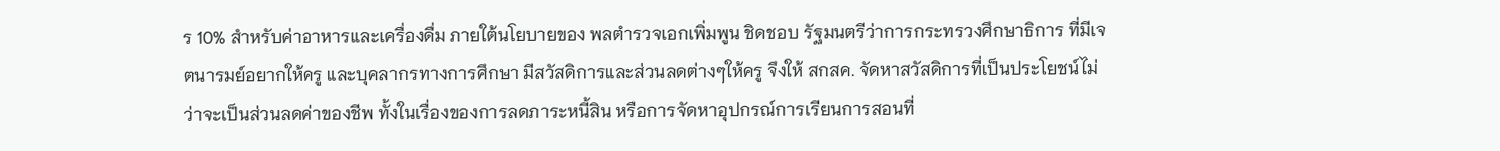ร 10% สำหรับค่าอาหารและเครื่องดื่ม ภายใต้นโยบายของ พลตำรวจเอกเพิ่มพูน ชิดชอบ รัฐมนตรีว่าการกระทรวงศึกษาธิการ ที่มีเจตนารมย์อยากให้ครู และบุคลากรทางการศึกษา มีสวัสดิการและส่วนลดต่างๆให้ครู จึงให้ สกสค. จัดหาสวัสดิการที่เป็นประโยชน์ไม่ว่าจะเป็นส่วนลดค่าของชีพ ทั้งในเรื่องของการลดภาระหนี้สิน หรือการจัดหาอุปกรณ์การเรียนการสอนที่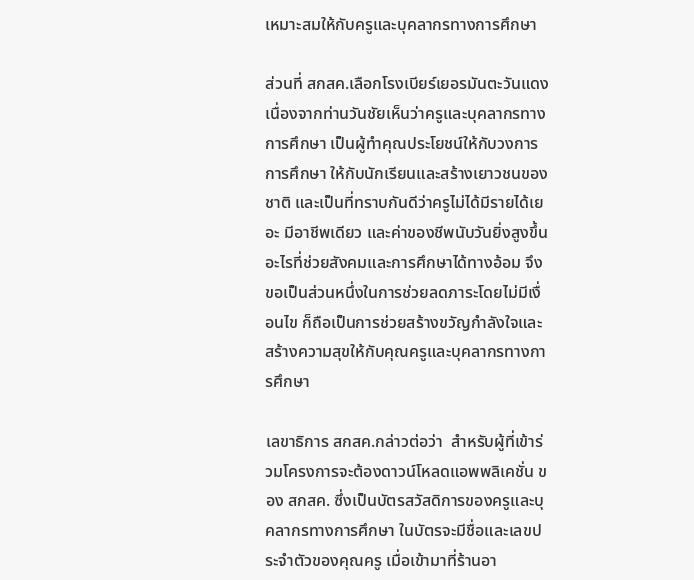เหมาะสมให้กับครูและบุคลากรทางการศึกษา

ส่วนที่ สกสค.เลือกโรงเบียร์เยอรมันตะวันแดง เนื่องจากท่านวันชัยเห็นว่าครูและบุคลากรทางการศึกษา เป็นผู้ทำคุณประโยชน์ให้กับวงการการศึกษา ให้กับนักเรียนและสร้างเยาวชนของชาติ และเป็นที่ทราบกันดีว่าครูไม่ได้มีรายได้เยอะ มีอาชีพเดียว และค่าของชีพนับวันยิ่งสูงขึ้น อะไรที่ช่วยสังคมและการศึกษาได้ทางอ้อม จึงขอเป็นส่วนหนึ่งในการช่วยลดภาระโดยไม่มีเงื่อนไข ก็ถือเป็นการช่วยสร้างขวัญกำลังใจและสร้างความสุขให้กับคุณครูและบุคลากรทางการศึกษา

เลขาธิการ สกสค.กล่าวต่อว่า  สำหรับผู้ที่เข้าร่วมโครงการจะต้องดาวน์โหลดแอพพลิเคชั่น ของ สกสค. ซึ่งเป็นบัตรสวัสดิการของครูและบุคลากรทางการศึกษา ในบัตรจะมีชื่อและเลขประจำตัวของคุณครู เมื่อเข้ามาที่ร้านอา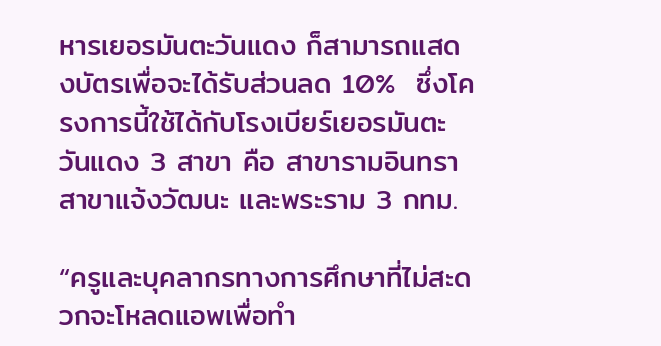หารเยอรมันตะวันแดง ก็สามารถแสดงบัตรเพื่อจะได้รับส่วนลด 10%  ซึ่งโครงการนี้ใช้ได้กับโรงเบียร์เยอรมันตะวันแดง 3 สาขา คือ สาขารามอินทรา สาขาแจ้งวัฒนะ และพระราม 3 กทม.

“ครูและบุคลากรทางการศึกษาที่ไม่สะดวกจะโหลดแอพเพื่อทำ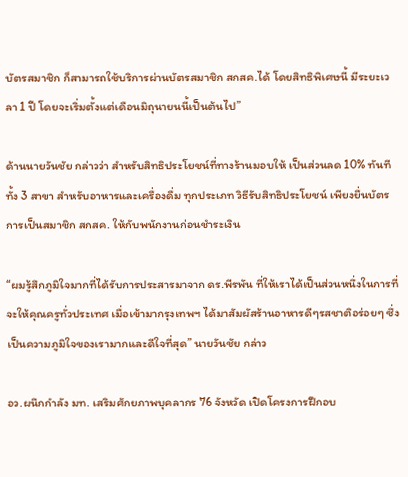บัตรสมาชิก ก็สามารถใช้บริการผ่านบัตรสมาชิก สกสค.ได้ โดยสิทธิพิเศษนี้ มีระยะเวลา 1 ปี โดยจะเริ่มตั้งแต่เดือนมิถุนายนนี้เป็นต้นไป”

ด้านนายวันชัย กล่าวว่า สำหรับสิทธิประโยชน์ที่ทางร้านมอบให้ เป็นส่วนลด 10% ทันที ทั้ง 3 สาขา สำหรับอาหารและเครื่องดื่ม ทุกประเภท วิธีรับสิทธิประโยชน์ เพียงยื่นบัตรการเป็นสมาชิก สกสค. ให้กับพนักงานก่อนชำระเงิน

“ผมรู้สึกภูมิใจมากที่ได้รับการประสารมาจาก ดร.พีรพัน ที่ให้เราได้เป็นส่วนหนึ่งในการที่จะให้คุณครูทั่วประเทศ เมื่อเข้ามากรุงเทพฯ ได้มาสัมผัสร้านอาหารดีๆรสชาติอร่อยๆ ซึ่งเป็นความภูมิใจของเรามากและดีใจที่สุด” นายวันชัย กล่าว

อว.ผนึกกำลัง มท. เสริมศักยภาพบุคลากร 76 จังหวัด เปิดโครงการฝึกอบ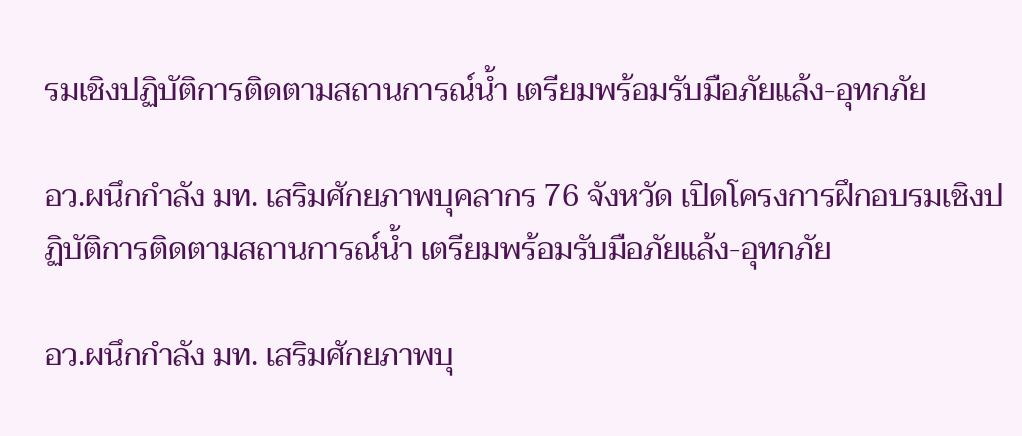รมเชิงปฏิบัติการติดตามสถานการณ์น้ำ เตรียมพร้อมรับมือภัยแล้ง-อุทกภัย

อว.ผนึกกำลัง มท. เสริมศักยภาพบุคลากร 76 จังหวัด เปิดโครงการฝึกอบรมเชิงปฏิบัติการติดตามสถานการณ์น้ำ เตรียมพร้อมรับมือภัยแล้ง-อุทกภัย

อว.ผนึกกำลัง มท. เสริมศักยภาพบุ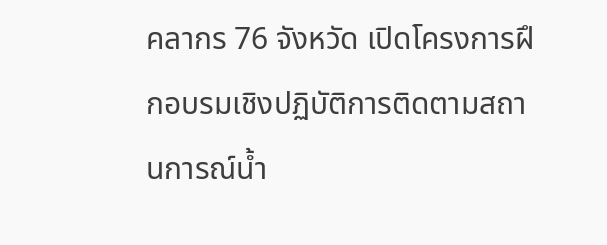คลากร 76 จังหวัด เปิดโครงการฝึกอบรมเชิงปฏิบัติการติดตามสถานการณ์น้ำ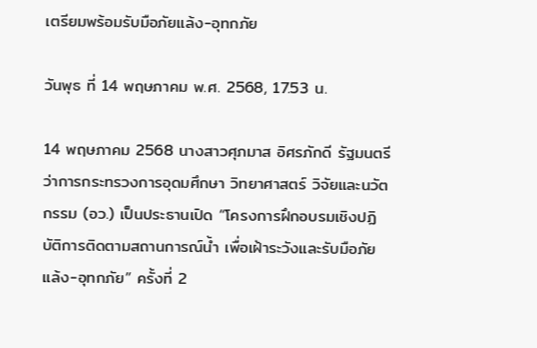เตรียมพร้อมรับมือภัยแล้ง-อุทกภัย

วันพุธ ที่ 14 พฤษภาคม พ.ศ. 2568, 17.53 น.

14 พฤษภาคม 2568 นางสาวศุภมาส อิศรภักดี รัฐมนตรีว่าการกระทรวงการอุดมศึกษา วิทยาศาสตร์ วิจัยและนวัตกรรม (อว.) เป็นประธานเปิด “โครงการฝึกอบรมเชิงปฏิบัติการติดตามสถานการณ์น้ำ เพื่อเฝ้าระวังและรับมือภัยแล้ง-อุทกภัย” ครั้งที่ 2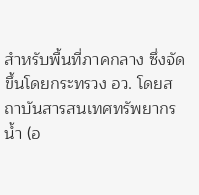สำหรับพื้นที่ภาคกลาง ซึ่งจัดขึ้นโดยกระทรวง อว. โดยสถาบันสารสนเทศทรัพยากรน้ำ (อ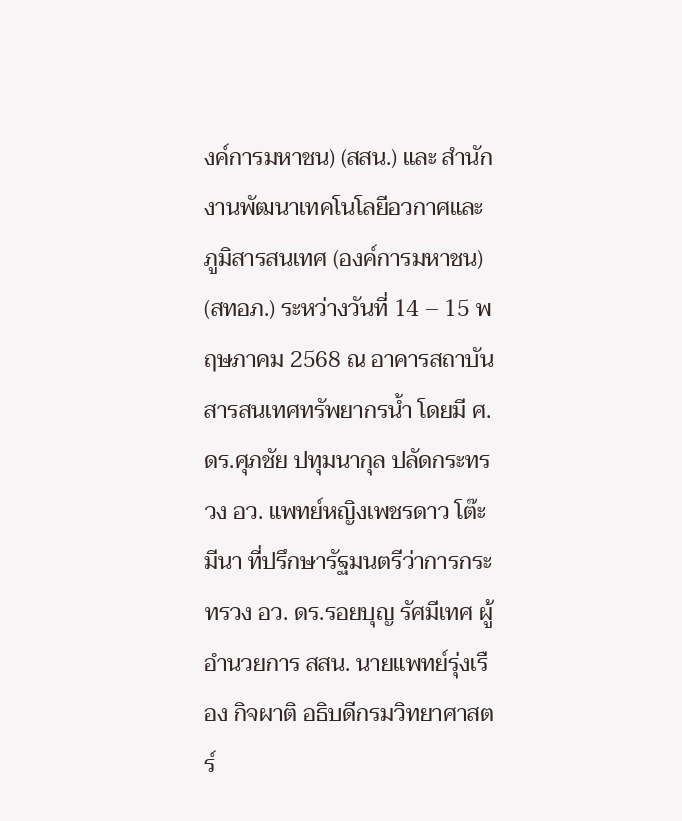งค์การมหาชน) (สสน.) และ สำนักงานพัฒนาเทคโนโลยีอวกาศและภูมิสารสนเทศ (องค์การมหาชน) (สทอภ.) ระหว่างวันที่ 14 – 15 พฤษภาคม 2568 ณ อาคารสถาบันสารสนเทศทรัพยากรน้ำ โดยมี ศ.ดร.ศุภชัย ปทุมนากุล ปลัดกระทรวง อว. แพทย์หญิงเพชรดาว โต๊ะมีนา ที่ปรึกษารัฐมนตรีว่าการกระทรวง อว. ดร.รอยบุญ รัศมีเทศ ผู้อำนวยการ สสน. นายแพทย์รุ่งเรือง กิจผาติ อธิบดีกรมวิทยาศาสตร์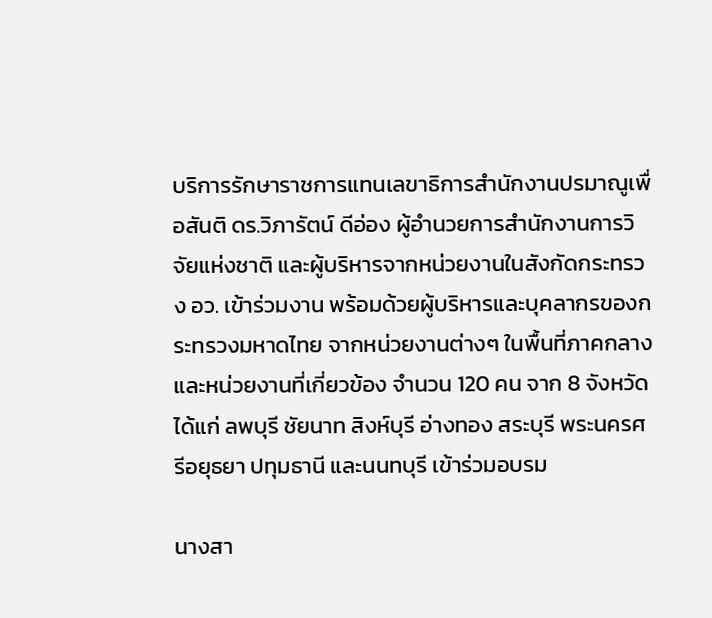บริการรักษาราชการแทนเลขาธิการสำนักงานปรมาณูเพื่อสันติ ดร.วิภารัตน์ ดีอ่อง ผู้อำนวยการสำนักงานการวิจัยแห่งชาติ และผู้บริหารจากหน่วยงานในสังกัดกระทรวง อว. เข้าร่วมงาน พร้อมด้วยผู้บริหารและบุคลากรของกระทรวงมหาดไทย จากหน่วยงานต่างๆ ในพื้นที่ภาคกลาง และหน่วยงานที่เกี่ยวข้อง จำนวน 120 คน จาก 8 จังหวัด ได้แก่ ลพบุรี ชัยนาท สิงห์บุรี อ่างทอง สระบุรี พระนครศรีอยุธยา ปทุมธานี และนนทบุรี เข้าร่วมอบรม

นางสา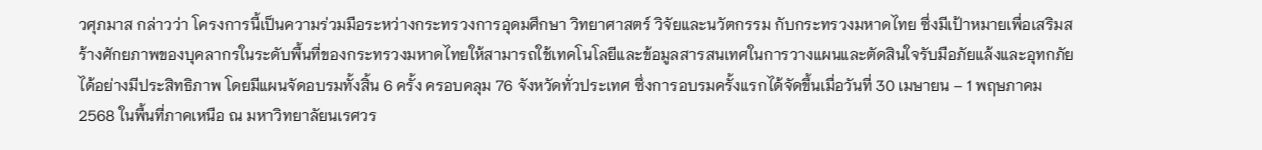วศุภมาส กล่าวว่า โครงการนี้เป็นความร่วมมือระหว่างกระทรวงการอุดมศึกษา วิทยาศาสตร์ วิจัยและนวัตกรรม กับกระทรวงมหาดไทย ซึ่งมีเป้าหมายเพื่อเสริมสร้างศักยภาพของบุคลากรในระดับพื้นที่ของกระทรวงมหาดไทยให้สามารถใช้เทคโนโลยีและข้อมูลสารสนเทศในการวางแผนและตัดสินใจรับมือภัยแล้งและอุทกภัยได้อย่างมีประสิทธิภาพ โดยมีแผนจัดอบรมทั้งสิ้น 6 ครั้ง ครอบคลุม 76 จังหวัดทั่วประเทศ ซึ่งการอบรมครั้งแรกได้จัดขึ้นเมื่อวันที่ 30 เมษายน – 1 พฤษภาคม 2568 ในพื้นที่ภาคเหนือ ณ มหาวิทยาลัยนเรศวร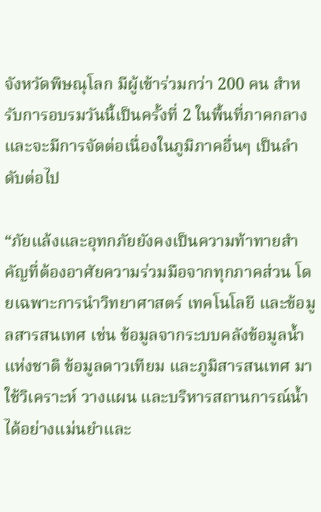จังหวัดพิษณุโลก มีผู้เข้าร่วมกว่า 200 คน สำหรับการอบรมวันนี้เป็นครั้งที่ 2 ในพื้นที่ภาคกลาง และจะมีการจัดต่อเนื่องในภูมิภาคอื่นๆ เป็นลำดับต่อไป

“ภัยแล้งและอุทกภัยยังคงเป็นความท้าทายสำคัญที่ต้องอาศัยความร่วมมือจากทุกภาคส่วน โดยเฉพาะการนำวิทยาศาสตร์ เทคโนโลยี และข้อมูลสารสนเทศ เช่น ข้อมูลจากระบบคลังข้อมูลน้ำแห่งชาติ ข้อมูลดาวเทียม และภูมิสารสนเทศ มาใช้วิเคราะห์ วางแผน และบริหารสถานการณ์น้ำได้อย่างแม่นยำและ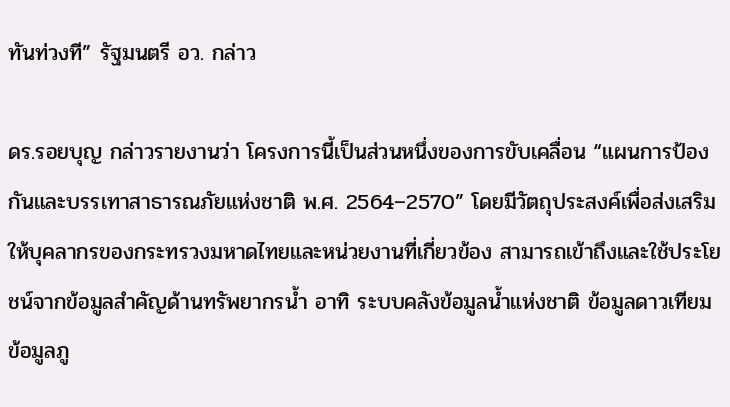ทันท่วงที” รัฐมนตรี อว. กล่าว

ดร.รอยบุญ กล่าวรายงานว่า โครงการนี้เป็นส่วนหนึ่งของการขับเคลื่อน “แผนการป้องกันและบรรเทาสาธารณภัยแห่งชาติ พ.ศ. 2564–2570” โดยมีวัตถุประสงค์เพื่อส่งเสริมให้บุคลากรของกระทรวงมหาดไทยและหน่วยงานที่เกี่ยวข้อง สามารถเข้าถึงและใช้ประโยชน์จากข้อมูลสำคัญด้านทรัพยากรน้ำ อาทิ ระบบคลังข้อมูลน้ำแห่งชาติ ข้อมูลดาวเทียม ข้อมูลภู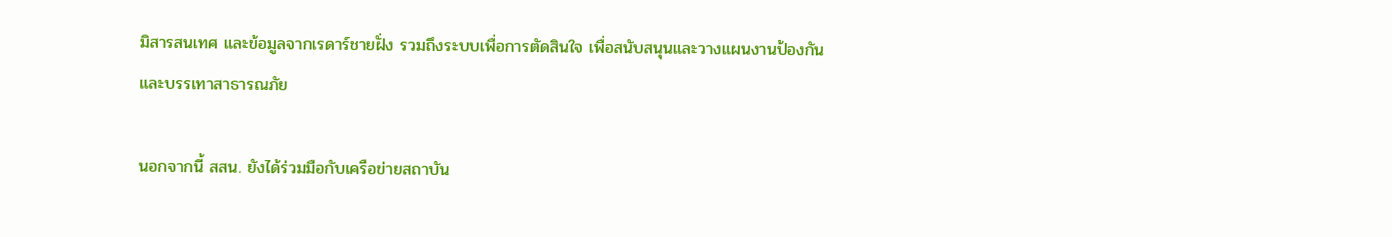มิสารสนเทศ และข้อมูลจากเรดาร์ชายฝั่ง รวมถึงระบบเพื่อการตัดสินใจ เพื่อสนับสนุนและวางแผนงานป้องกันและบรรเทาสาธารณภัย

นอกจากนี้ สสน. ยังได้ร่วมมือกับเครือข่ายสถาบัน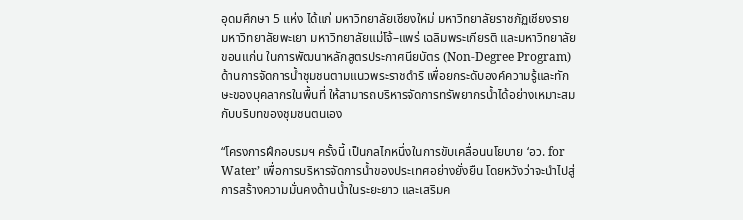อุดมศึกษา 5 แห่ง ได้แก่ มหาวิทยาลัยเชียงใหม่ มหาวิทยาลัยราชภัฏเชียงราย มหาวิทยาลัยพะเยา มหาวิทยาลัยแม่โจ้–แพร่ เฉลิมพระเกียรติ และมหาวิทยาลัยขอนแก่น ในการพัฒนาหลักสูตรประกาศนียบัตร (Non-Degree Program) ด้านการจัดการน้ำชุมชนตามแนวพระราชดำริ เพื่อยกระดับองค์ความรู้และทักษะของบุคลากรในพื้นที่ ให้สามารถบริหารจัดการทรัพยากรน้ำได้อย่างเหมาะสมกับบริบทของชุมชนตนเอง

“โครงการฝึกอบรมฯ ครั้งนี้ เป็นกลไกหนึ่งในการขับเคลื่อนนโยบาย ‘อว. for Water’ เพื่อการบริหารจัดการน้ำของประเทศอย่างยั่งยืน โดยหวังว่าจะนำไปสู่การสร้างความมั่นคงด้านน้ำในระยะยาว และเสริมค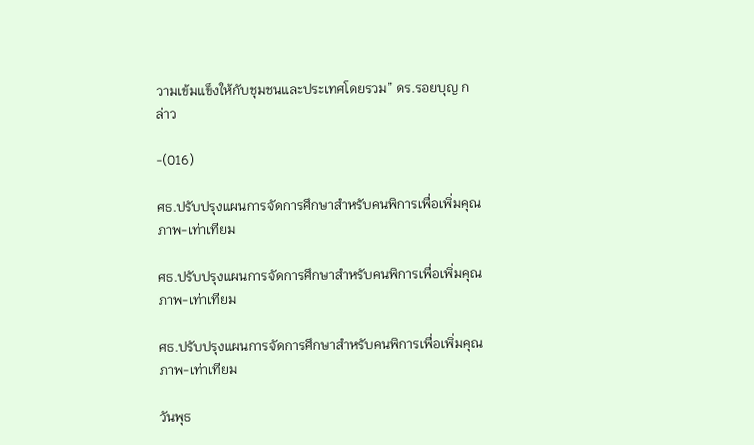วามเข้มแข็งให้กับชุมชนและประเทศโดยรวม” ดร.รอยบุญ กล่าว

-(016)

ศธ.ปรับปรุงแผนการจัดการศึกษาสำหรับคนพิการเพื่อเพิ่มคุณภาพ-เท่าเทียม

ศธ.ปรับปรุงแผนการจัดการศึกษาสำหรับคนพิการเพื่อเพิ่มคุณภาพ-เท่าเทียม

ศธ.ปรับปรุงแผนการจัดการศึกษาสำหรับคนพิการเพื่อเพิ่มคุณภาพ-เท่าเทียม

วันพุธ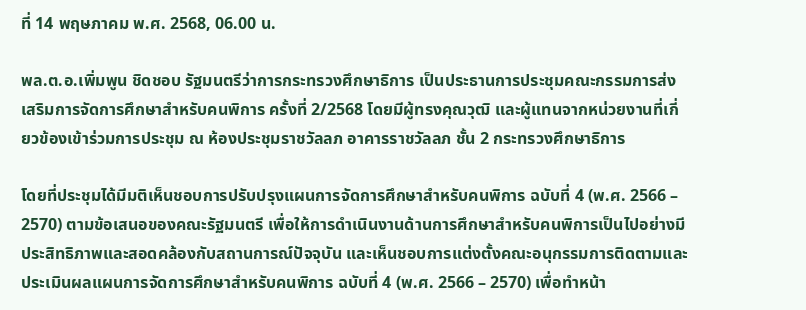ที่ 14 พฤษภาคม พ.ศ. 2568, 06.00 น.

พล.ต.อ.เพิ่มพูน ชิดชอบ รัฐมนตรีว่าการกระทรวงศึกษาธิการ เป็นประธานการประชุมคณะกรรมการส่งเสริมการจัดการศึกษาสำหรับคนพิการ ครั้งที่ 2/2568 โดยมีผู้ทรงคุณวุฒิ และผู้แทนจากหน่วยงานที่เกี่ยวข้องเข้าร่วมการประชุม ณ ห้องประชุมราชวัลลภ อาคารราชวัลลภ ชั้น 2 กระทรวงศึกษาธิการ

โดยที่ประชุมได้มีมติเห็นชอบการปรับปรุงแผนการจัดการศึกษาสำหรับคนพิการ ฉบับที่ 4 (พ.ศ. 2566 – 2570) ตามข้อเสนอของคณะรัฐมนตรี เพื่อให้การดำเนินงานด้านการศึกษาสำหรับคนพิการเป็นไปอย่างมีประสิทธิภาพและสอดคล้องกับสถานการณ์ปัจจุบัน และเห็นชอบการแต่งตั้งคณะอนุกรรมการติดตามและประเมินผลแผนการจัดการศึกษาสำหรับคนพิการ ฉบับที่ 4 (พ.ศ. 2566 – 2570) เพื่อทำหน้า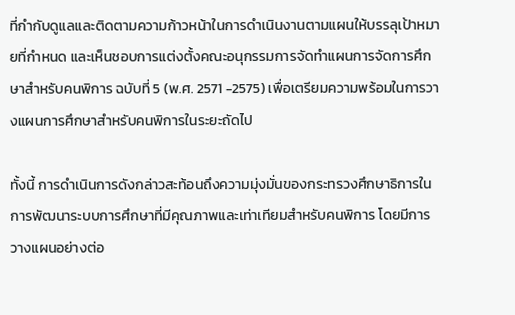ที่กำกับดูแลและติดตามความก้าวหน้าในการดำเนินงานตามแผนให้บรรลุเป้าหมายที่กำหนด และเห็นชอบการแต่งตั้งคณะอนุกรรมการจัดทำแผนการจัดการศึกษาสำหรับคนพิการ ฉบับที่ 5 (พ.ศ. 2571 -2575) เพื่อเตรียมความพร้อมในการวางแผนการศึกษาสำหรับคนพิการในระยะถัดไป

ทั้งนี้ การดำเนินการดังกล่าวสะท้อนถึงความมุ่งมั่นของกระทรวงศึกษาธิการในการพัฒนาระบบการศึกษาที่มีคุณภาพและเท่าเทียมสำหรับคนพิการ โดยมีการวางแผนอย่างต่อ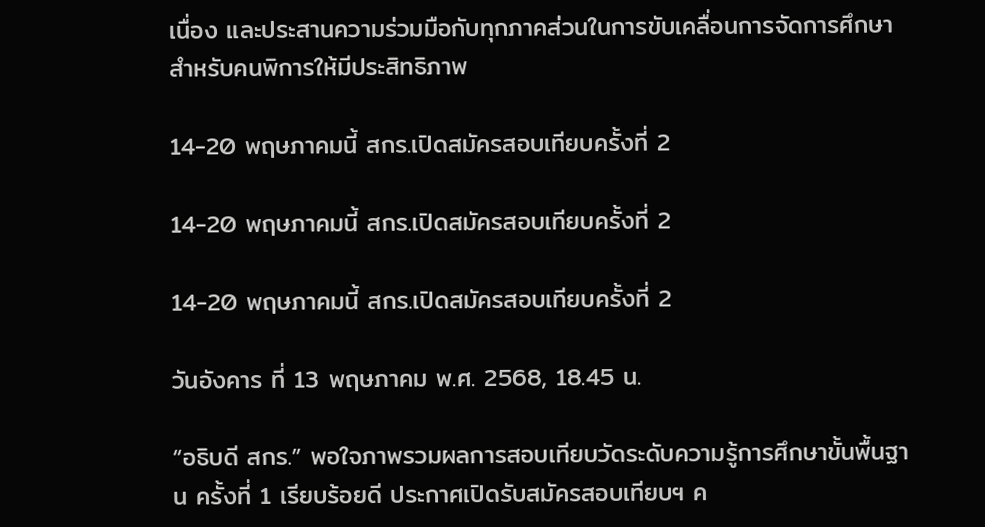เนื่อง และประสานความร่วมมือกับทุกภาคส่วนในการขับเคลื่อนการจัดการศึกษาสำหรับคนพิการให้มีประสิทธิภาพ

14-20 พฤษภาคมนี้ สกร.เปิดสมัครสอบเทียบครั้งที่ 2

14-20 พฤษภาคมนี้ สกร.เปิดสมัครสอบเทียบครั้งที่ 2

14-20 พฤษภาคมนี้ สกร.เปิดสมัครสอบเทียบครั้งที่ 2

วันอังคาร ที่ 13 พฤษภาคม พ.ศ. 2568, 18.45 น.

“อธิบดี สกร.” พอใจภาพรวมผลการสอบเทียบวัดระดับความรู้การศึกษาขั้นพื้นฐาน ครั้งที่ 1 เรียบร้อยดี ประกาศเปิดรับสมัครสอบเทียบฯ ค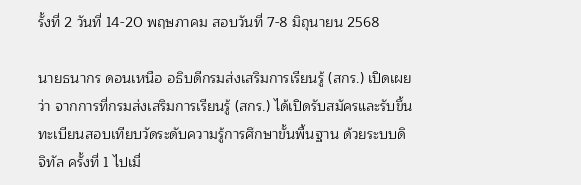รั้งที่ 2 วันที่ 14-20 พฤษภาคม สอบวันที่ 7-8 มิถุนายน 2568

นายธนากร ดอนเหนือ อธิบดีกรมส่งเสริมการเรียนรู้ (สกร.) เปิดเผยว่า จากการที่กรมส่งเสริมการเรียนรู้ (สกร.) ได้เปิดรับสมัครและรับขึ้นทะเบียนสอบเทียบวัดระดับความรู้การศึกษาขั้นพื้นฐาน ด้วยระบบดิจิทัล ครั้งที่ 1 ไปเมื่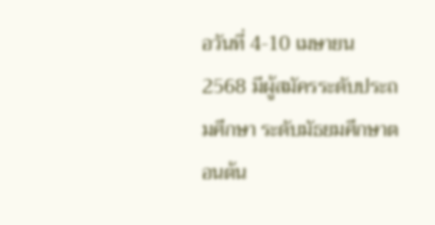อวันที่ 4-10 เมษายน 2568 มีผู้สมัครระดับประถมศึกษา ระดับมัธยมศึกษาตอนต้น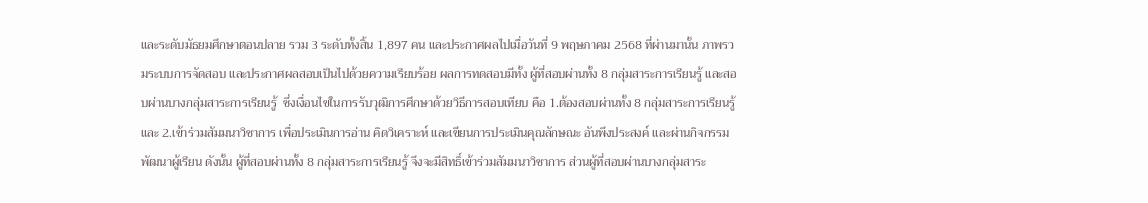และระดับมัธยมศึกษาตอนปลาย รวม 3 ระดับทั้งสิ้น 1,897 คน และประกาศผลไปเมื่อวันที่ 9 พฤษภาคม 2568 ที่ผ่านมานั้น ภาพรวมระบบการจัดสอบ และประกาศผลสอบเป็นไปด้วยความเรียบร้อย ผลการทดสอบมีทั้ง ผู้ที่สอบผ่านทั้ง 8 กลุ่มสาระการเรียนรู้ และสอบผ่านบางกลุ่มสาระการเรียนรู้  ซึ่งเงื่อนไขในการรับวุฒิการศึกษาด้วยวิธีการสอบเทียบ คือ 1.ต้องสอบผ่านทั้ง 8 กลุ่มสาระการเรียนรู้ และ 2.เข้าร่วมสัมมนาวิชาการ เพื่อประเมินการอ่าน คิดวิเคราะห์ และเขียนการประเมินคุณลักษณะ อันพึงประสงค์ และผ่านกิจกรรมพัฒนาผู้เรียน ดังนั้น ผู้ที่สอบผ่านทั้ง 8 กลุ่มสาระการเรียนรู้ จึงจะมีสิทธิ์เข้าร่วมสัมมนาวิชาการ ส่วนผู้ที่สอบผ่านบางกลุ่มสาระ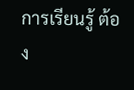การเรียนรู้ ต้อง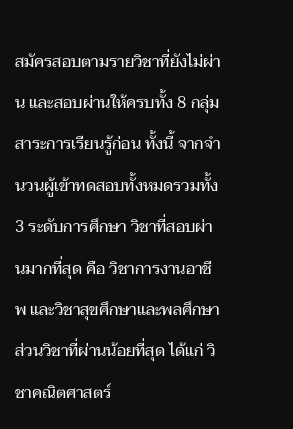สมัครสอบตามรายวิชาที่ยังไม่ผ่าน และสอบผ่านให้ครบทั้ง 8 กลุ่มสาระการเรียนรู้ก่อน ทั้งนี้ จากจำนวนผู้เข้าทดสอบทั้งหมดรวมทั้ง 3 ระดับการศึกษา วิชาที่สอบผ่านมากที่สุด คือ วิชาการงานอาชีพ และวิชาสุขศึกษาและพลศึกษา ส่วนวิชาที่ผ่านน้อยที่สุด ได้แก่ วิชาคณิตศาสตร์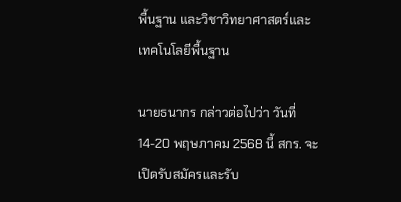พื้นฐาน และวิชาวิทยาศาสตร์และเทคโนโลยีพื้นฐาน

นายธนากร กล่าวต่อไปว่า วันที่ 14-20 พฤษภาคม 2568 นี้ สกร. จะเปิดรับสมัครและรับ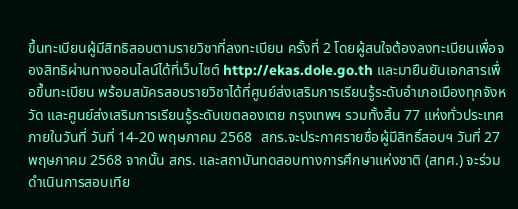ขึ้นทะเบียนผู้มีสิทธิสอบตามรายวิชาที่ลงทะเบียน ครั้งที่ 2 โดยผู้สนใจต้องลงทะเบียนเพื่อจองสิทธิผ่านทางออนไลน์ได้ที่เว็บไซต์ http://ekas.dole.go.th และมายืนยันเอกสารเพื่อขึ้นทะเบียน พร้อมสมัครสอบรายวิชาได้ที่ศูนย์ส่งเสริมการเรียนรู้ระดับอำเภอเมืองทุกจังหวัด และศูนย์ส่งเสริมการเรียนรู้ระดับเขตลองเตย กรุงเทพฯ รวมทั้งสิ้น 77 แห่งทั่วประเทศ ภายในวันที่ วันที่ 14-20 พฤษภาคม 2568  สกร.จะประกาศรายชื่อผู้มีสิทธิ์สอบฯ วันที่ 27 พฤษภาคม 2568 จากนั้น สกร. และสถาบันทดสอบทางการศึกษาแห่งชาติ (สทศ.) จะร่วมดำเนินการสอบเทีย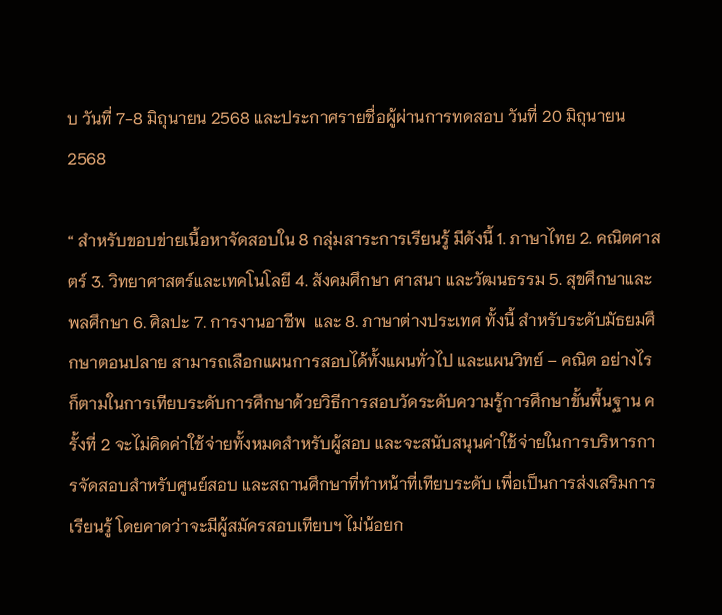บ วันที่ 7-8 มิถุนายน 2568 และประกาศรายชื่อผู้ผ่านการทดสอบ วันที่ 20 มิถุนายน 2568

“ สำหรับขอบข่ายเนื้อหาจัดสอบใน 8 กลุ่มสาระการเรียนรู้ มีดังนี้ 1. ภาษาไทย 2. คณิตศาสตร์ 3. วิทยาศาสตร์และเทคโนโลยี 4. สังคมศึกษา ศาสนา และวัฒนธรรม 5. สุขศึกษาและพลศึกษา 6. ศิลปะ 7. การงานอาชีพ  และ 8. ภาษาต่างประเทศ ทั้งนี้ สำหรับระดับมัธยมศึกษาตอนปลาย สามารถเลือกแผนการสอบได้ทั้งแผนทั่วไป และแผนวิทย์ – คณิต อย่างไรก็ตามในการเทียบระดับการศึกษาด้วยวิธีการสอบวัดระดับความรู้การศึกษาขั้นพื้นฐาน ครั้งที่ 2 จะไม่คิดค่าใช้จ่ายทั้งหมดสำหรับผู้สอบ และจะสนับสนุนค่าใช้จ่ายในการบริหารการจัดสอบสำหรับศูนย์สอบ และสถานศึกษาที่ทำหน้าที่เทียบระดับ เพื่อเป็นการส่งเสริมการเรียนรู้ โดยคาดว่าจะมีผู้สมัครสอบเทียบฯ ไม่น้อยก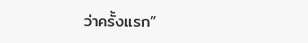ว่าครั้งแรก”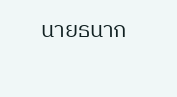นายธนาก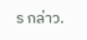ร กล่าว.